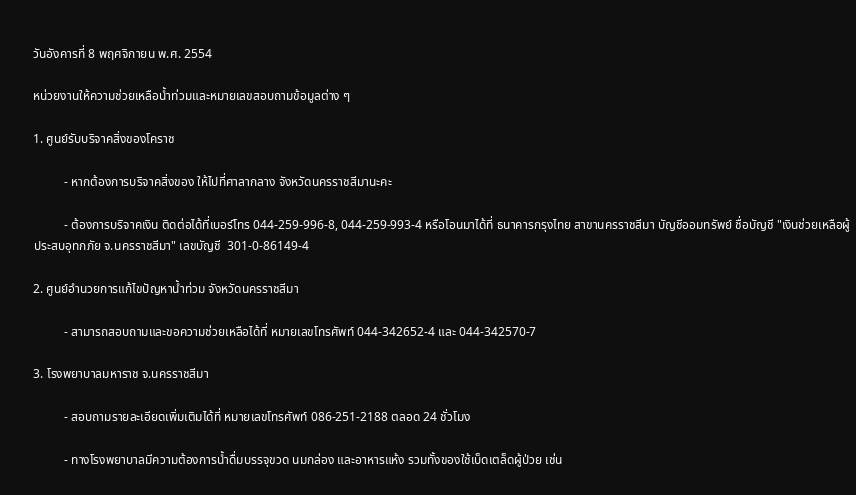วันอังคารที่ 8 พฤศจิกายน พ.ศ. 2554

หน่วยงานให้ความช่วยเหลือน้ำท่วมและหมายเลขสอบถามข้อมูลต่าง ๆ

1. ศูนย์รับบริจาคสิ่งของโคราช

          - หากต้องการบริจาคสิ่งของ ให้ไปที่ศาลากลาง จังหวัดนครราชสีมานะคะ

          - ต้องการบริจาคเงิน ติดต่อได้ที่เบอร์โทร 044-259-996-8, 044-259-993-4 หรือโอนมาได้ที่ ธนาคารกรุงไทย สาขานครราชสีมา บัญชีออมทรัพย์ ชื่อบัญชี "เงินช่วยเหลือผู้ประสบอุทกภัย จ.นครราชสีมา" เลขบัญชี  301-0-86149-4

2. ศูนย์อำนวยการแก้ไขปัญหาน้ำท่วม จังหวัดนครราชสีมา

          - สามารถสอบถามและขอความช่วยเหลือได้ที่ หมายเลขโทรศัพท์ 044-342652-4 และ 044-342570-7

3. โรงพยาบาลมหาราช จ.นครราชสีมา

          - สอบถามรายละเอียดเพิ่มเติมได้ที่ หมายเลขโทรศัพท์ 086-251-2188 ตลอด 24 ชั่วโมง

          - ทางโรงพยาบาลมีความต้องการน้ำดื่มบรรจุขวด นมกล่อง และอาหารแห้ง รวมทั้งของใช้เบ็ดเตล็ดผู้ป่วย เช่น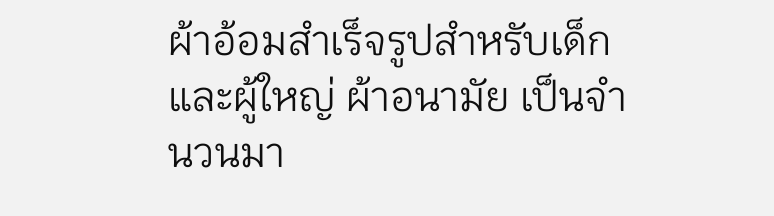ผ้าอ้อมสำเร็จรูปสำหรับเด็กและผู้ใหญ่ ผ้าอนามัย เป็นจำนวนมา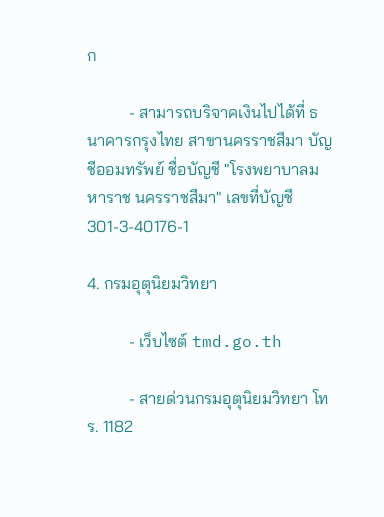ก

          - สามารถบริจาคเงินไปได้ที่ ธนาคารกรุงไทย สาขานครราชสีมา บัญชีออมทรัพย์ ชื่อบัญชี "โรงพยาบาลมหาราช นครราชสีมา" เลขที่บัญชี 301-3-40176-1

4. กรมอุตุนิยมวิทยา

          - เว็บไซต์ tmd.go.th

          - สายด่วนกรมอุตุนิยมวิทยา โทร. 1182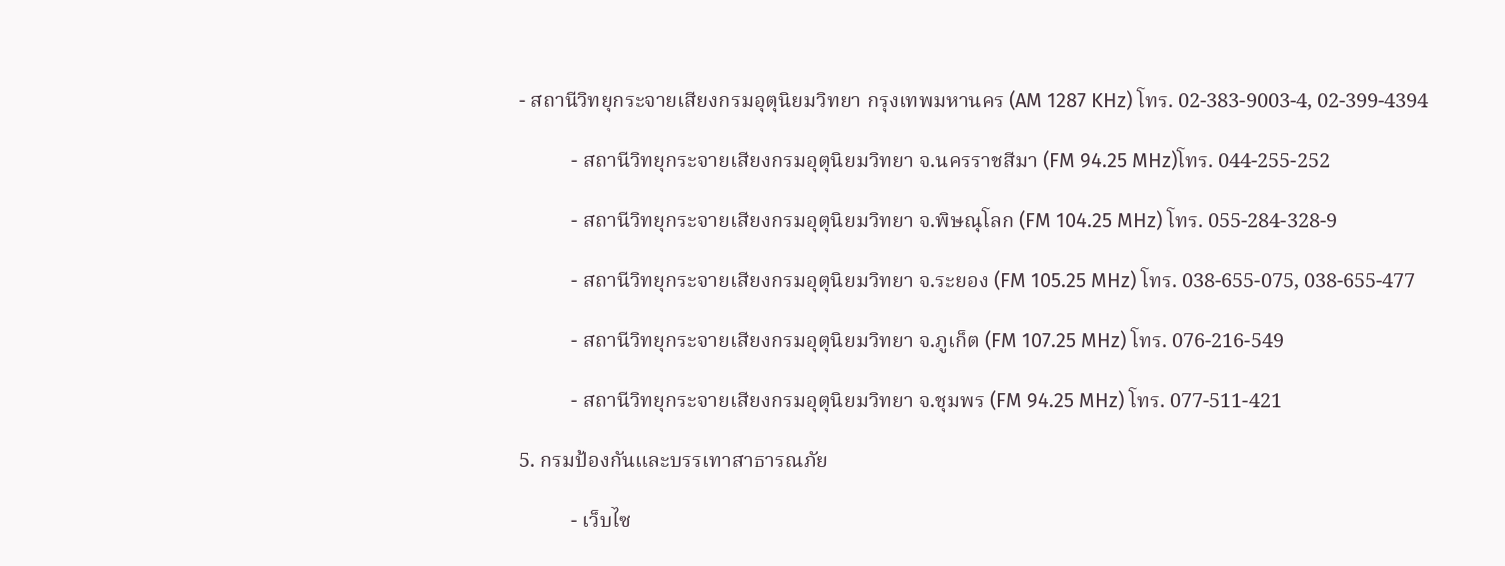- สถานีวิทยุกระจายเสียงกรมอุตุนิยมวิทยา กรุงเทพมหานคร (AM 1287 KHz) โทร. 02-383-9003-4, 02-399-4394

          - สถานีวิทยุกระจายเสียงกรมอุตุนิยมวิทยา จ.นครราชสีมา (FM 94.25 MHz)โทร. 044-255-252

          - สถานีวิทยุกระจายเสียงกรมอุตุนิยมวิทยา จ.พิษณุโลก (FM 104.25 MHz) โทร. 055-284-328-9

          - สถานีวิทยุกระจายเสียงกรมอุตุนิยมวิทยา จ.ระยอง (FM 105.25 MHz) โทร. 038-655-075, 038-655-477

          - สถานีวิทยุกระจายเสียงกรมอุตุนิยมวิทยา จ.ภูเก็ต (FM 107.25 MHz) โทร. 076-216-549

          - สถานีวิทยุกระจายเสียงกรมอุตุนิยมวิทยา จ.ชุมพร (FM 94.25 MHz) โทร. 077-511-421

5. กรมป้องกันและบรรเทาสาธารณภัย

          - เว็บไซ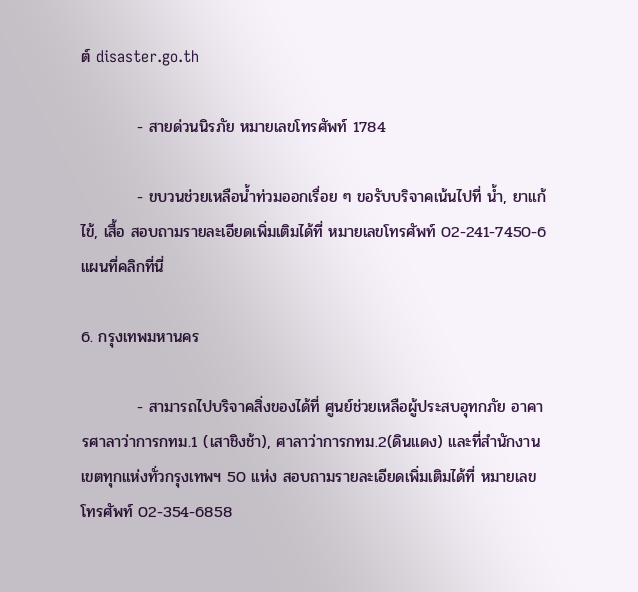ต์ disaster.go.th

          - สายด่วนนิรภัย หมายเลขโทรศัพท์ 1784

          - ขบวนช่วยเหลือน้ำท่วมออกเรื่อย ๆ ขอรับบริจาคเน้นไปที่ น้ำ, ยาแก้ไข้, เสื้อ สอบถามรายละเอียดเพิ่มเติมได้ที่ หมายเลขโทรศัพท์ 02-241-7450-6 แผนที่คลิกที่นี่

6. กรุงเทพมหานคร

          - สามารถไปบริจาคสิ่งของได้ที่ ศูนย์ช่วยเหลือผู้ประสบอุทกภัย อาคารศาลาว่าการกทม.1 (เสาชิงช้า), ศาลาว่าการกทม.2(ดินแดง) และที่สำนักงานเขตทุกแห่งทั่วกรุงเทพฯ 50 แห่ง สอบถามรายละเอียดเพิ่มเติมได้ที่ หมายเลขโทรศัพท์ 02-354-6858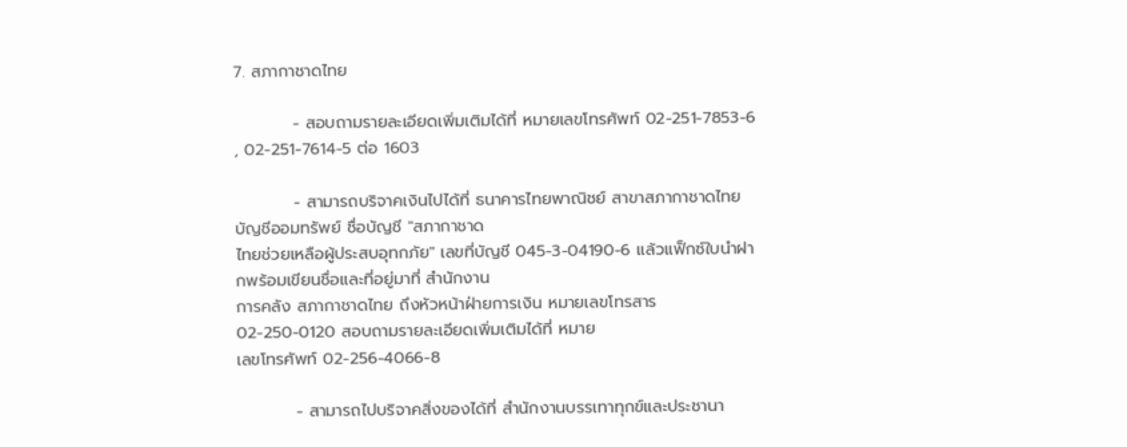7. สภากาชาดไทย

          - สอบถามรายละเอียดเพิ่มเติมได้ที่ หมายเลขโทรศัพท์ 02-251-7853-6 , 02-251-7614-5 ต่อ 1603

          - สามารถบริจาคเงินไปได้ที่ ธนาคารไทยพาณิชย์ สาขาสภากาชาดไทย บัญชีออมทรัพย์ ชื่อบัญชี "สภากาชาด
ไทยช่วยเหลือผู้ประสบอุทกภัย" เลขที่บัญชี 045-3-04190-6 แล้วแฟ็กซ์ใบนำฝากพร้อมเขียนชื่อและที่อยู่มาที่ สำนักงาน
การคลัง สภากาชาดไทย ถึงหัวหน้าฝ่ายการเงิน หมายเลขโทรสาร 02-250-0120 สอบถามรายละเอียดเพิ่มเติมได้ที่ หมาย
เลขโทรศัพท์ 02-256-4066-8

          - สามารถไปบริจาคสิ่งของได้ที่ สำนักงานบรรเทาทุกข์และประชานา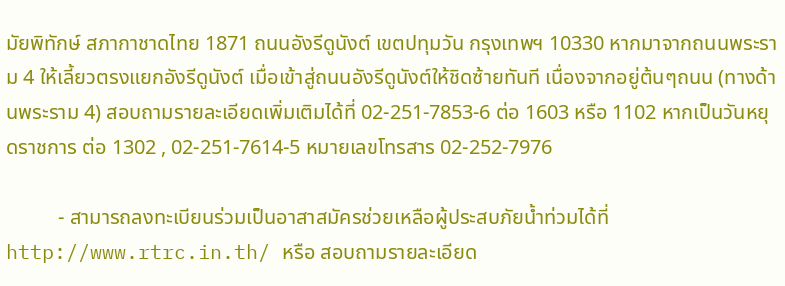มัยพิทักษ์ สภากาชาดไทย 1871 ถนนอังรีดูนังต์ เขตปทุมวัน กรุงเทพฯ 10330 หากมาจากถนนพระราม 4 ให้เลี้ยวตรงแยกอังรีดูนังต์ เมื่อเข้าสู่ถนนอังรีดูนังต์ให้ชิดซ้ายทันที เนื่องจากอยู่ต้นๆถนน (ทางด้านพระราม 4) สอบถามรายละเอียดเพิ่มเติมได้ที่ 02-251-7853-6 ต่อ 1603 หรือ 1102 หากเป็นวันหยุดราชการ ต่อ 1302 , 02-251-7614-5 หมายเลขโทรสาร 02-252-7976

          - สามารถลงทะเบียนร่วมเป็นอาสาสมัครช่วยเหลือผู้ประสบภัยน้ำท่วมได้ที่ http://www.rtrc.in.th/ หรือ สอบถามรายละเอียด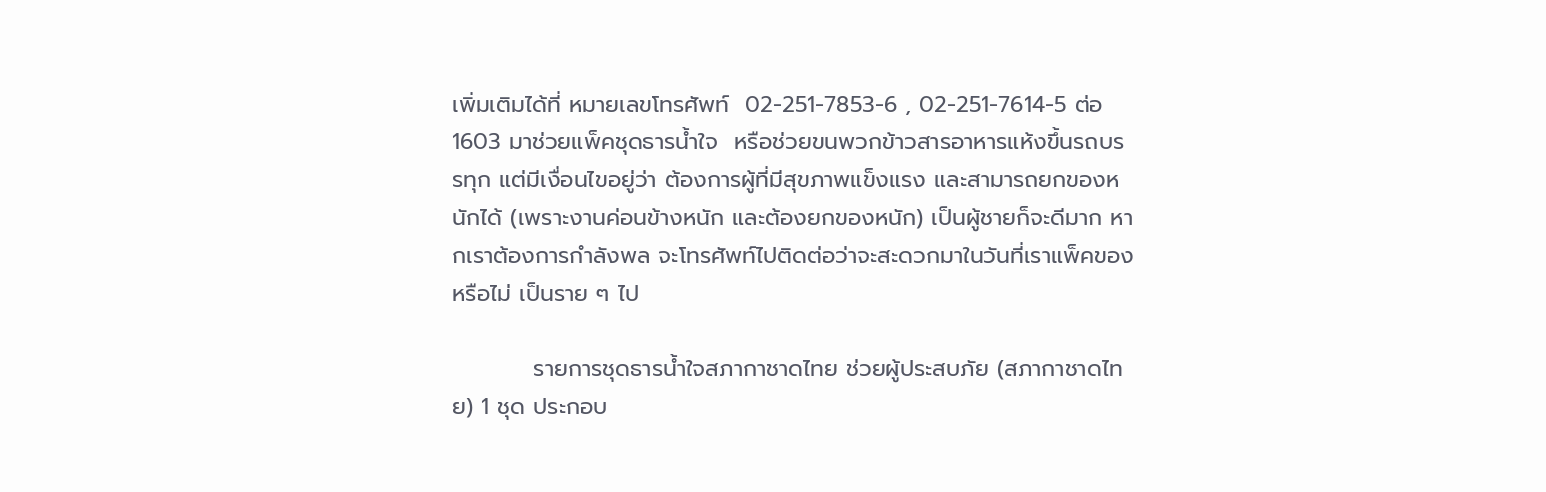เพิ่มเติมได้ที่ หมายเลขโทรศัพท์  02-251-7853-6 , 02-251-7614-5 ต่อ 1603 มาช่วยแพ็คชุดธารน้ำใจ  หรือช่วยขนพวกข้าวสารอาหารแห้งขึ้นรถบรรทุก แต่มีเงื่อนไขอยู่ว่า ต้องการผู้ที่มีสุขภาพแข็งแรง และสามารถยกของหนักได้ (เพราะงานค่อนข้างหนัก และต้องยกของหนัก) เป็นผู้ชายก็จะดีมาก หากเราต้องการกำลังพล จะโทรศัพท์ไปติดต่อว่าจะสะดวกมาในวันที่เราแพ็คของหรือไม่ เป็นราย ๆ ไป

          รายการชุดธารน้ำใจสภากาชาดไทย ช่วยผู้ประสบภัย (สภากาชาดไทย) 1 ชุด ประกอบ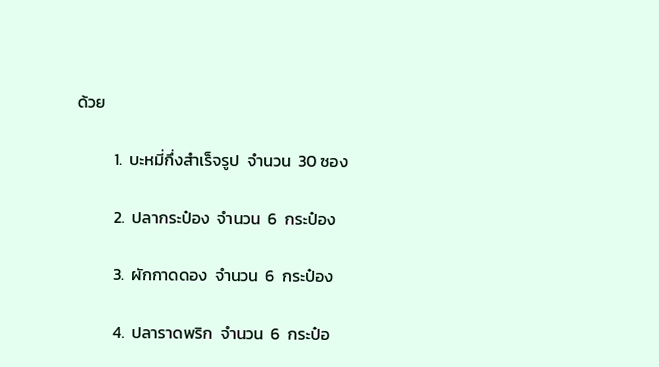ด้วย

          1.  บะหมี่กึ่งสำเร็จรูป  จำนวน  30 ซอง

          2.  ปลากระป๋อง  จำนวน  6  กระป๋อง

          3.  ผักกาดดอง  จำนวน  6  กระป๋อง

          4.  ปลาราดพริก  จำนวน  6  กระป๋อ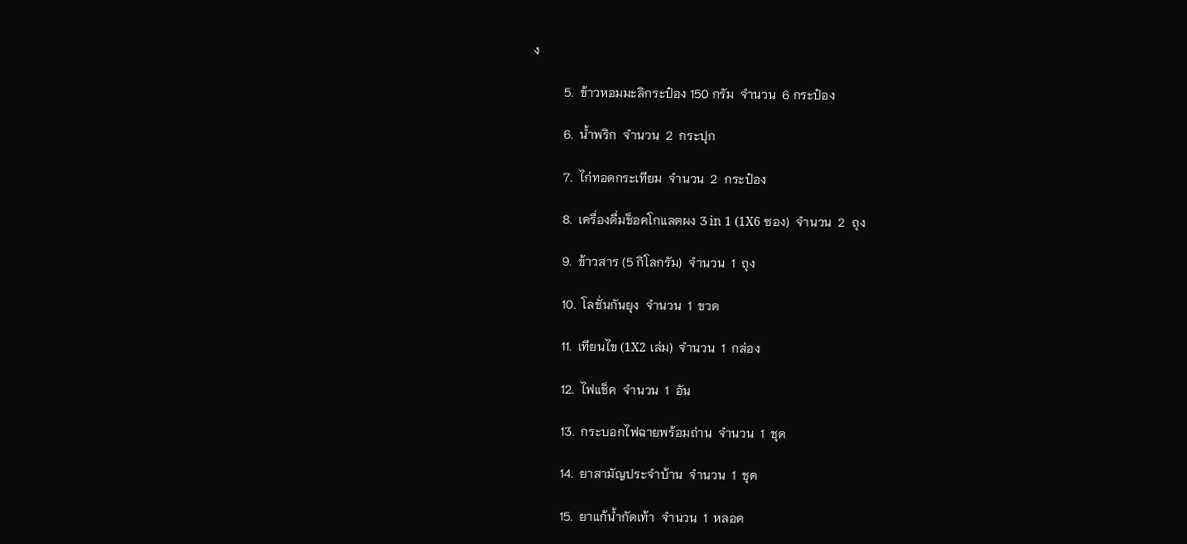ง

          5.  ข้าวหอมมะลิกระป๋อง 150 กรัม  จำนวน  6 กระป๋อง

          6.  น้ำพริก  จำนวน  2  กระปุก

          7.  ไก่ทอดกระเทียม  จำนวน  2  กระป๋อง

          8.  เครื่องดื่มช็อคโกแลตผง 3 in 1 (1X6 ซอง)  จำนวน  2  ถุง

          9.  ข้าวสาร (5 กิโลกรัม)  จำนวน  1  ถุง

          10.  โลชั่นกันยุง  จำนวน  1  ขวด

          11.  เทียนไข (1X2 เล่ม)  จำนวน  1  กล่อง

          12.  ไฟแช็ค  จำนวน  1  อัน

          13.  กระบอกไฟฉายพร้อมถ่าน  จำนวน  1  ชุด

          14.  ยาสามัญประจำบ้าน  จำนวน  1  ชุด

          15.  ยาแก้น้ำกัดเท้า  จำนวน  1  หลอด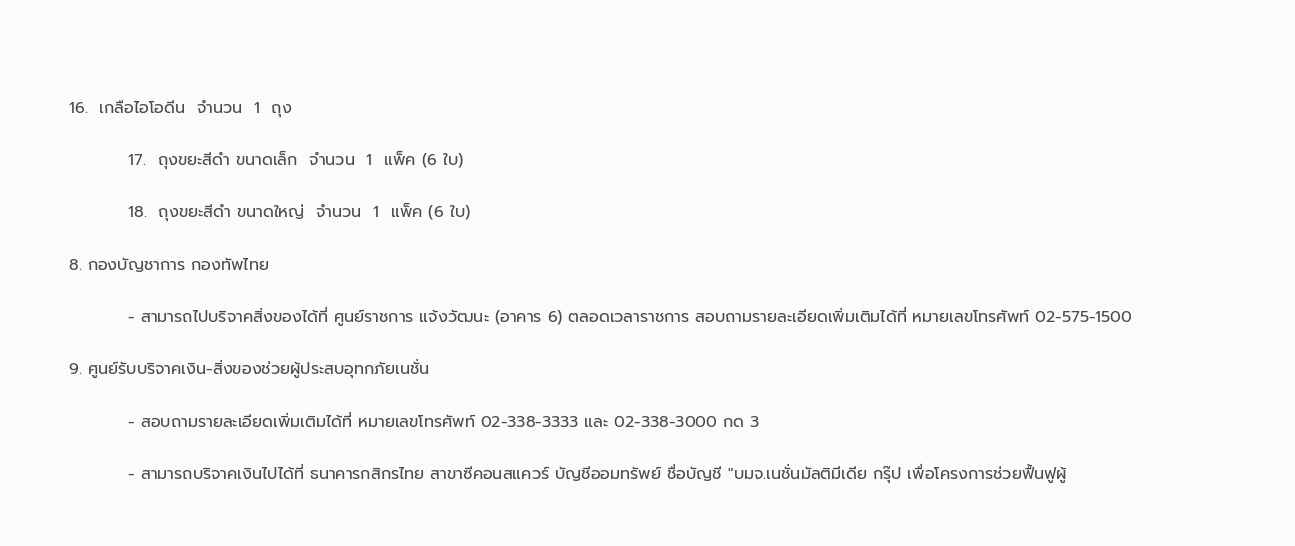16.  เกลือไอโอดีน  จำนวน  1  ถุง

          17.  ถุงขยะสีดำ ขนาดเล็ก  จำนวน  1  แพ็ค (6 ใบ)

          18.  ถุงขยะสีดำ ขนาดใหญ่  จำนวน  1  แพ็ค (6 ใบ)

8. กองบัญชาการ กองทัพไทย

          - สามารถไปบริจาคสิ่งของได้ที่ ศูนย์ราชการ แจ้งวัฒนะ (อาคาร 6) ตลอดเวลาราชการ สอบถามรายละเอียดเพิ่มเติมได้ที่ หมายเลขโทรศัพท์ 02-575-1500

9. ศูนย์รับบริจาคเงิน-สิ่งของช่วยผู้ประสบอุทกภัยเนชั่น

          - สอบถามรายละเอียดเพิ่มเติมได้ที่ หมายเลขโทรศัพท์ 02-338-3333 และ 02-338-3000 กด 3

          - สามารถบริจาคเงินไปได้ที่ ธนาคารกสิกรไทย สาขาซีคอนสแควร์ บัญชีออมทรัพย์ ชื่อบัญชี "บมจ.เนชั่นมัลติมีเดีย กรุ๊ป เพื่อโครงการช่วยฟื้นฟูผู้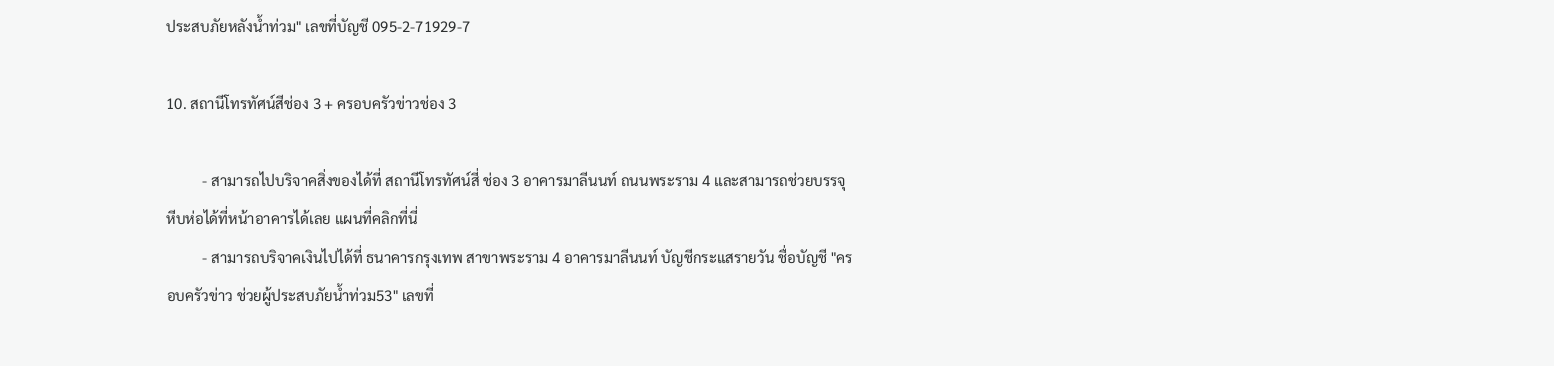ประสบภัยหลังน้ำท่วม" เลขที่บัญชี 095-2-71929-7

10. สถานีโทรทัศน์สีช่อง 3 + ครอบครัวข่าวช่อง 3

          - สามารถไปบริจาคสิ่งของได้ที่ สถานีโทรทัศน์สี่ ช่อง 3 อาคารมาลีนนท์ ถนนพระราม 4 และสามารถช่วยบรรจุหีบห่อได้ที่หน้าอาคารได้เลย แผนที่คลิกที่นี่
          - สามารถบริจาคเงินไปได้ที่ ธนาคารกรุงเทพ สาขาพระราม 4 อาคารมาลีนนท์ บัญชีกระแสรายวัน ชื่อบัญชี "ครอบครัวข่าว ช่วยผู้ประสบภัยน้ำท่วม53" เลขที่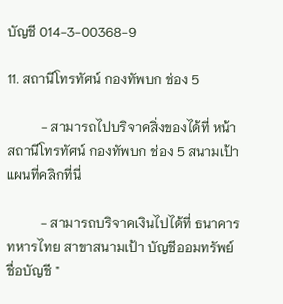บัญชี 014-3-00368-9

11. สถานีโทรทัศน์ กองทัพบก ช่อง 5

          - สามารถไปบริจาคสิ่งของได้ที่ หน้าสถานีโทรทัศน์ กองทัพบก ช่อง 5 สนามเป้า  แผนที่คลิกที่นี่

          - สามารถบริจาคเงินไปได้ที่ ธนาคารทหารไทย สาขาสนามเป้า บัญชีออมทรัพย์ ชื่อบัญชี "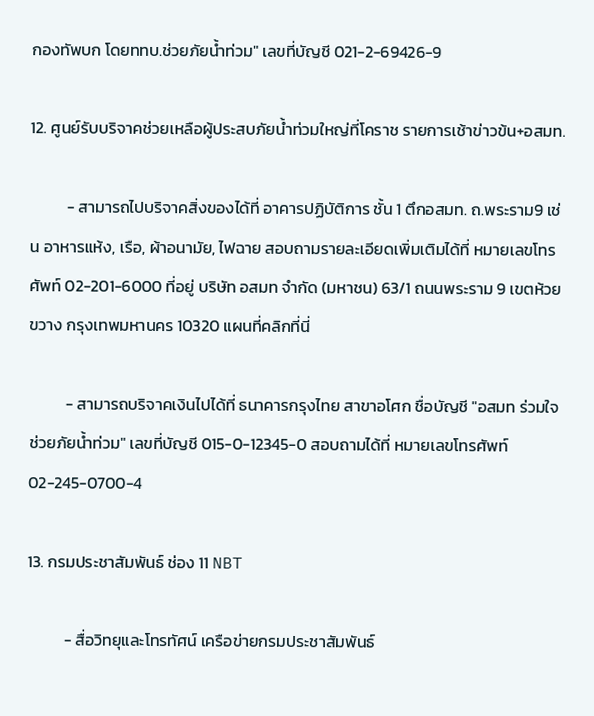กองทัพบก โดยททบ.ช่วยภัยน้ำท่วม" เลขที่บัญชี 021-2-69426-9

12. ศูนย์รับบริจาคช่วยเหลือผู้ประสบภัยน้ำท่วมใหญ่ที่โคราช รายการเช้าข่าวข้น+อสมท.

          - สามารถไปบริจาคสิ่งของได้ที่ อาคารปฏิบัติการ ชั้น 1 ตึกอสมท. ถ.พระราม9 เช่น อาหารแห้ง, เรือ, ผ้าอนามัย, ไฟฉาย สอบถามรายละเอียดเพิ่มเติมได้ที่ หมายเลขโทรศัพท์ 02-201-6000 ที่อยู่ บริษัท อสมท จำกัด (มหาชน) 63/1 ถนนพระราม 9 เขตห้วยขวาง กรุงเทพมหานคร 10320 แผนที่คลิกที่นี่

          - สามารถบริจาคเงินไปได้ที่ ธนาคารกรุงไทย สาขาอโศก ชื่อบัญชี "อสมท ร่วมใจช่วยภัยน้ำท่วม" เลขที่บัญชี 015-0-12345-0 สอบถามได้ที่ หมายเลขโทรศัพท์ 02-245-0700-4

13. กรมประชาสัมพันธ์ ช่อง 11 NBT

          - สื่อวิทยุและโทรทัศน์ เครือข่ายกรมประชาสัมพันธ์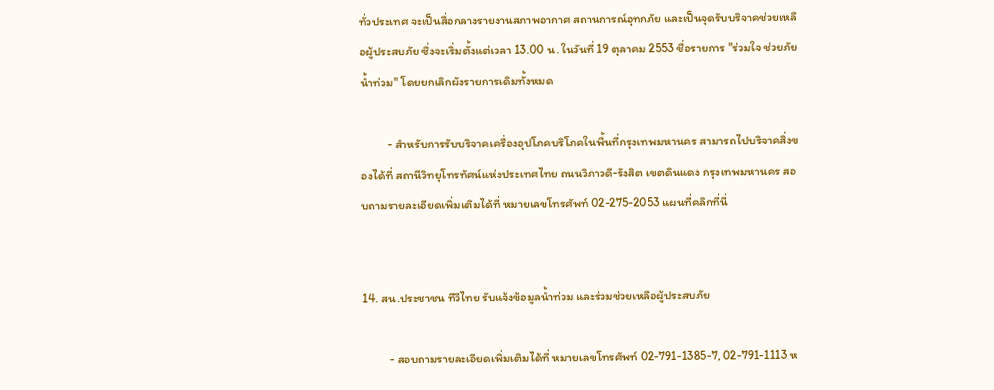ทั่วประเทศ จะเป็นสื่อกลางรายงานสภาพอากาศ สถานการณ์อุทกภัย และเป็นจุดรับบริจาคช่วยเหลือผู้ประสบภัย ซึ่งจะเริ่มตั้งแต่เวลา 13.00 น. ในวันที่ 19 ตุลาคม 2553 ชื่อรายการ "ร่วมใจ ช่วยภัยน้ำท่วม" โดยยกเลิกผังรายการเดิมทั้งหมด

          - สำหรับการรับบริจาคเครื่องอุปโภคบริโภคในพื้นที่กรุงเทพมหานคร สามารถไปบริจาคสิ่งของได้ที่ สถานีวิทยุโทรทัศน์แห่งประเทศไทย ถนนวิภาวดี-รังสิต เขตดินแดง กรุงเทพมหานคร สอบถามรายละเอียดเพิ่มเติมได้ที่ หมายเลขโทรศัพท์ 02-275-2053 แผนที่คลิกที่นี่


14. สน.ประชาชน ทีวีไทย รับแจ้งข้อมูลน้ำท่วม และร่วมช่วยเหลือผู้ประสบภัย

          - สอบถามรายละเอียดเพิ่มเติมได้ที่ หมายเลขโทรศัพท์ 02-791-1385-7, 02-791-1113 ห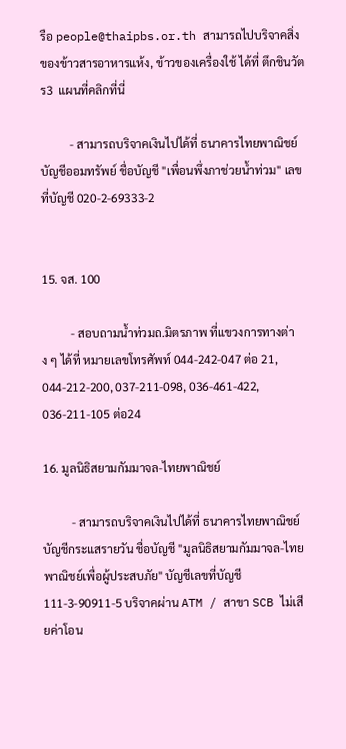รือ people@thaipbs.or.th สามารถไปบริจาคสิ่งของข้าวสารอาหารแห้ง, ข้าวของเครื่องใช้ ได้ที่ ตึกชินวัตร3  แผนที่คลิกที่นี่

          - สามารถบริจาคเงินไปได้ที่ ธนาคารไทยพาณิชย์ บัญชีออมทรัพย์ ชื่อบัญชี "เพื่อนพึ่งภาช่วยน้ำท่วม" เลขที่บัญชี 020-2-69333-2


15. จส. 100

          - สอบถามน้ำท่วมถ.มิตรภาพ ที่แขวงการทางต่าง ๆ ได้ที่ หมายเลขโทรศัพท์ 044-242-047 ต่อ 21, 044-212-200, 037-211-098, 036-461-422, 036-211-105 ต่อ24

16. มูลนิธิสยามกัมมาจล-ไทยพาณิชย์

          - สามารถบริจาคเงินไปได้ที่ ธนาคารไทยพาณิชย์ บัญชีกระแสรายวัน ชื่อบัญชี "มูลนิธิสยามกัมมาจล-ไทยพาณิชย์เพื่อผู้ประสบภัย" บัญชีเลขที่บัญชี 111-3-90911-5 บริจาคผ่าน ATM / สาขา SCB ไม่เสียค่าโอน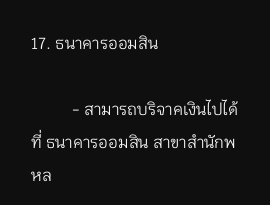17. ธนาคารออมสิน

          - สามารถบริจาคเงินไปได้ที่ ธนาคารออมสิน สาขาสำนักพหล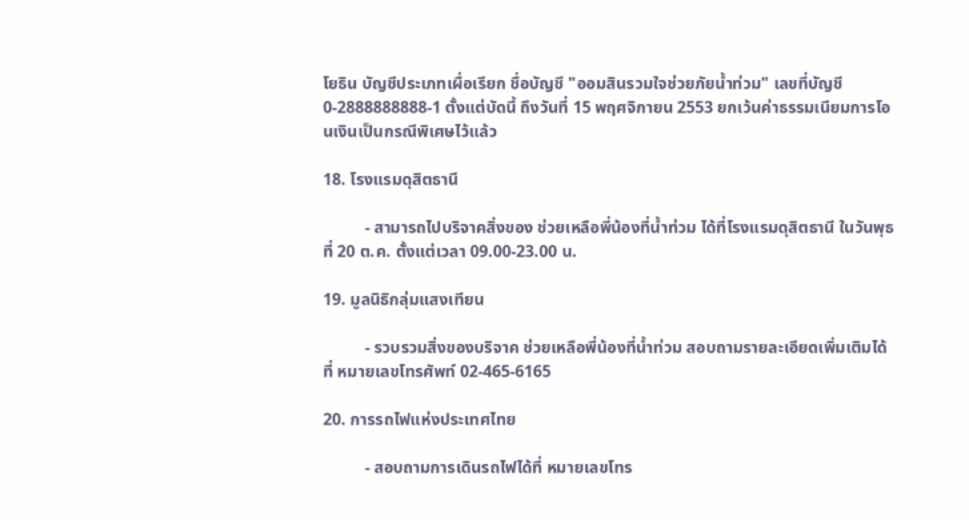โยธิน บัญชีประเภทเผื่อเรียก ชื่อบัญชี "ออมสินรวมใจช่วยภัยน้ำท่วม" เลขที่บัญชี 0-2888888888-1 ตั้งแต่บัดนี้ ถึงวันที่ 15 พฤศจิกายน 2553 ยกเว้นค่าธรรมเนียมการโอนเงินเป็นกรณีพิเศษไว้แล้ว

18. โรงแรมดุสิตธานี

          - สามารถไปบริจาคสิ่งของ ช่วยเหลือพี่น้องที่น้ำท่วม ได้ที่โรงแรมดุสิตธานี ในวันพุธที่ 20 ต.ค. ตั้งแต่เวลา 09.00-23.00 น.

19. มูลนิธิกลุ่มแสงเทียน

          - รวบรวมสิ่งของบริจาค ช่วยเหลือพี่น้องที่น้ำท่วม สอบถามรายละเอียดเพิ่มเติมได้ที่ หมายเลขโทรศัพท์ 02-465-6165

20. การรถไฟแห่งประเทศไทย

          - สอบถามการเดินรถไฟได้ที่ หมายเลขโทร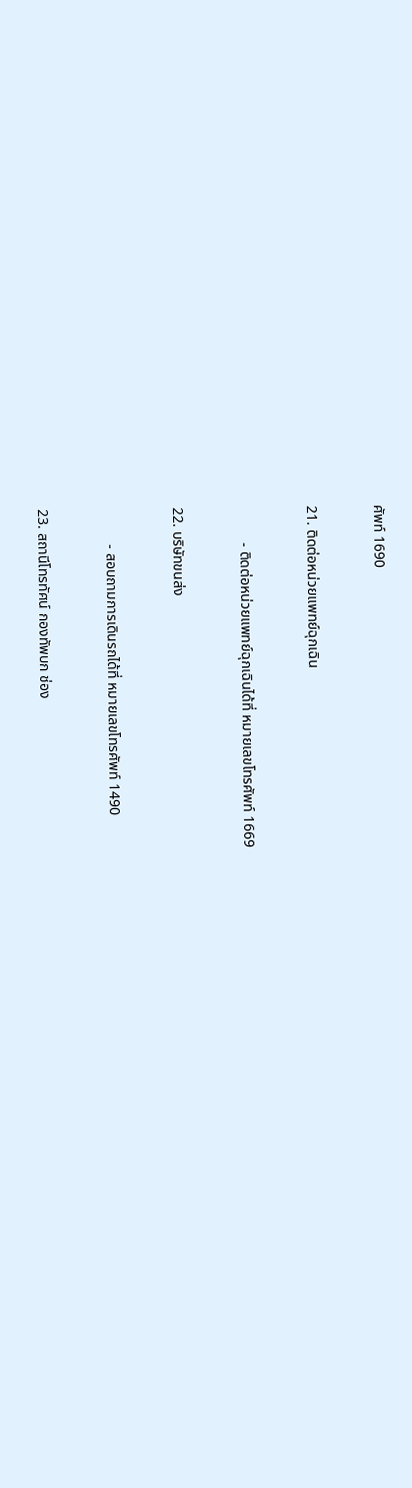ศัพท์ 1690

21. ติดต่อหน่วยแพทย์ฉุกเฉิน

          - ติดต่อหน่วยแพทย์ฉุกเฉินได้ที่ หมายเลขโทรศัพท์ 1669

22. บริษัทขนส่ง

          - สอบถามการเดินรถได้ที่ หมายเลขโทรศัพท์ 1490

23. สถานีโทรทัศน์ กองทัพบก ช่อง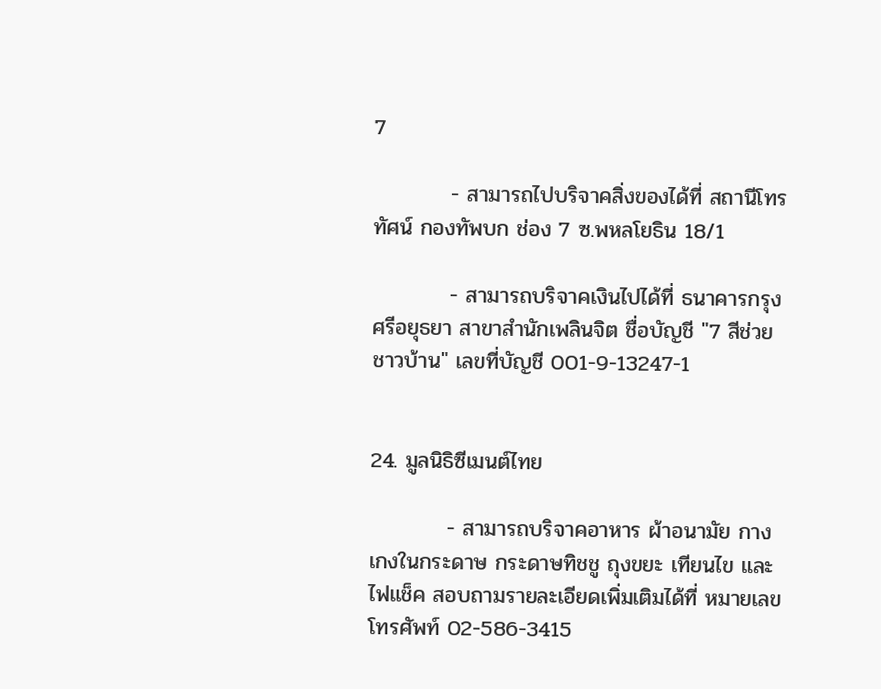7

          - สามารถไปบริจาคสิ่งของได้ที่ สถานีโทรทัศน์ กองทัพบก ช่อง 7 ซ.พหลโยธิน 18/1

          - สามารถบริจาคเงินไปได้ที่ ธนาคารกรุงศรีอยุธยา สาขาสำนักเพลินจิต ชื่อบัญชี "7 สีช่วยชาวบ้าน" เลขที่บัญชี 001-9-13247-1


24. มูลนิธิซีเมนต์ไทย

          - สามารถบริจาคอาหาร ผ้าอนามัย กางเกงในกระดาษ กระดาษทิชชู ถุงขยะ เทียนไข และไฟแช็ค สอบถามรายละเอียดเพิ่มเติมได้ที่ หมายเลขโทรศัพท์ 02-586-3415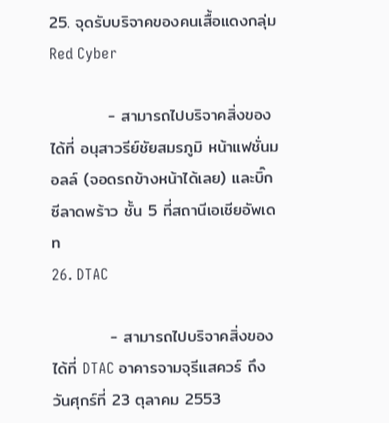25. จุดรับบริจาคของคนเสื้อแดงกลุ่ม Red Cyber

          - สามารถไปบริจาคสิ่งของได้ที่ อนุสาวรีย์ชัยสมรภูมิ หน้าแฟชั่นมอลล์ (จอดรถข้างหน้าได้เลย) และบิ๊กซีลาดพร้าว ชั้น 5 ที่สถานีเอเชียอัพเดท
26. DTAC

          - สามารถไปบริจาคสิ่งของได้ที่ DTAC อาคารจามจุรีแสควร์ ถึงวันศุกร์ที่ 23 ตุลาคม 2553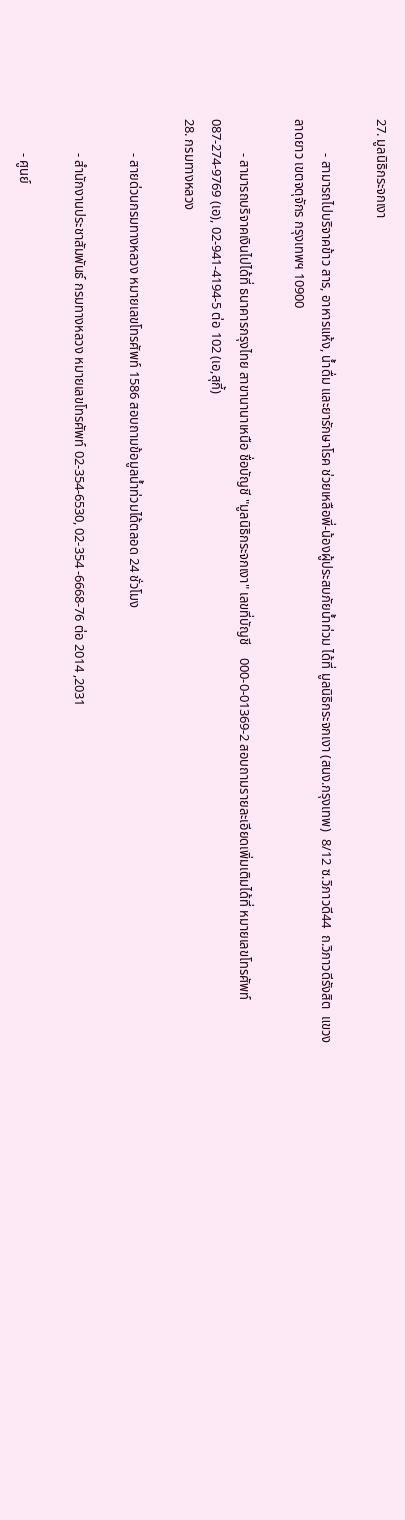27. มูลนิธิกระจกเงา

          - สามารถไปบริจาคข้าว สาร, อาหารแห้ง, น้ำดื่ม และยารักษาโรค ช่วยเหลือพี่-น้องผู้ประสบภัยน้ำท่วม ได้ที่ มูลนิธิกระจกเงา (สนง.กรุงเทพ)  8/12 ซ.วิภาวดี44  ถ.วิภาวดีรังสิต  แขวงลาดยาว เขตจตุจักร กรุงเทพฯ 10900

          - สามารถบริจาคเงินไปได้ที่ ธนาคารกรุงไทย สาขานานาเหนือ ชื่อบัญชี "มูลนิธิกระจกเงา" เลขที่บัญชี    000-0-01369-2 สอบถามรายละเอียดเพิ่มเติมได้ที่ หมายเลขโทรศัพท์  087-274-9769 (เอ), 02-941-4194-5 ต่อ 102 (เอ,สุกี้)
28. กรมทางหลวง

          - สายด่วนกรมทางหลวง หมายเลขโทรศัพท์ 1586 สอบถามข้อมูลน้ำท่วมได้ตลอด 24 ชั่วโมง

          - สำนักงานประชาสัมพันธ์ กรมทางหลวง หมายเลขโทรศัพท์ 02-354-6530, 02-354 -6668-76 ต่อ 2014 ,2031

          - ศูนย์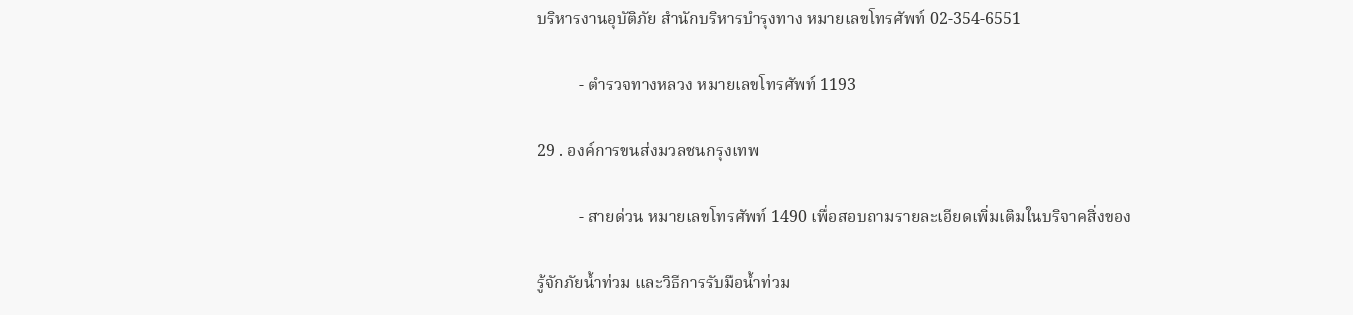บริหารงานอุบัติภัย สำนักบริหารบำรุงทาง หมายเลขโทรศัพท์ 02-354-6551

          - ตำรวจทางหลวง หมายเลขโทรศัพท์ 1193

29 . องค์การขนส่งมวลชนกรุงเทพ

          - สายด่วน หมายเลขโทรศัพท์ 1490 เพื่อสอบถามรายละเอียดเพิ่มเติมในบริจาคสิ่งของ

รู้จักภัยน้ำท่วม และวิธีการรับมือน้ำท่วม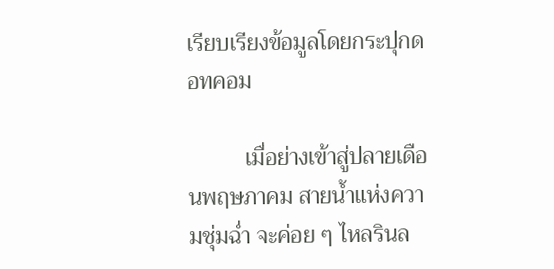เรียบเรียงข้อมูลโดยกระปุกดอทคอม

          เมื่อย่างเข้าสู่ปลายเดือนพฤษภาคม สายน้ำแห่งความชุ่มฉ่ำ จะค่อย ๆ ไหลรินล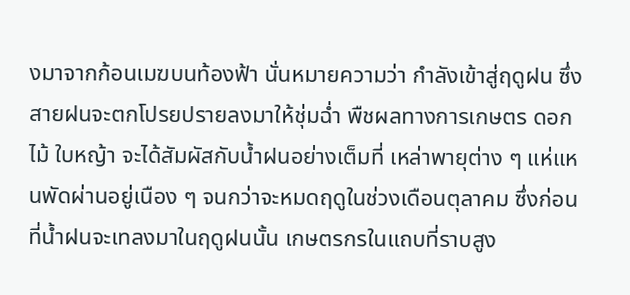งมาจากก้อนเมฆบนท้องฟ้า นั่นหมายความว่า กำลังเข้าสู่ฤดูฝน ซึ่งสายฝนจะตกโปรยปรายลงมาให้ชุ่มฉ่ำ พืชผลทางการเกษตร ดอกไม้ ใบหญ้า จะได้สัมผัสกับน้ำฝนอย่างเต็มที่ เหล่าพายุต่าง ๆ แห่แหนพัดผ่านอยู่เนือง ๆ จนกว่าจะหมดฤดูในช่วงเดือนตุลาคม ซึ่งก่อนที่น้ำฝนจะเทลงมาในฤดูฝนนั้น เกษตรกรในแถบที่ราบสูง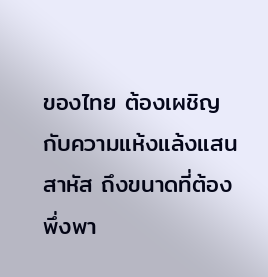ของไทย ต้องเผชิญกับความแห้งแล้งแสนสาหัส ถึงขนาดที่ต้องพึ่งพา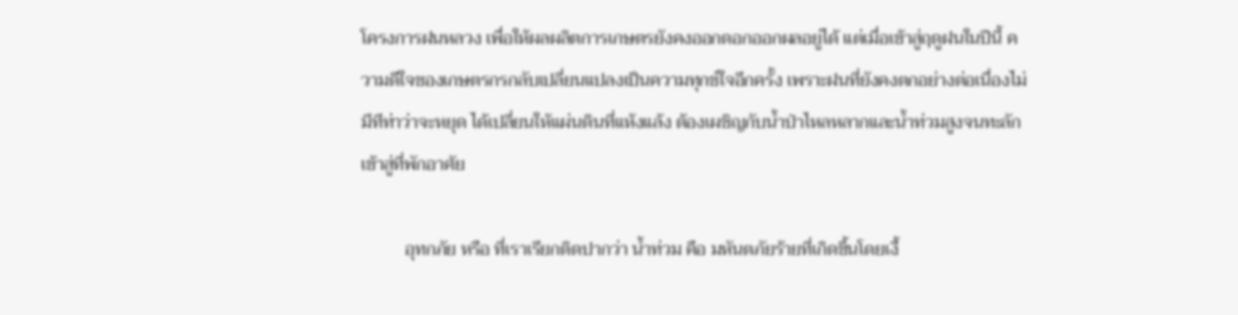โครงการฝนหลวง เพื่อให้ผลผลิตการเกษตรยังคงออกดอกออกผลอยู่ได้ แต่เมื่อเข้าสู่ฤดูฝนในปีนี้ ความดีใจของเกษตรกรกลับเปลี่ยนแปลงเป็นความทุกข์ใจอีกครั้ง เพราะฝนที่ยังคงตกอย่างต่อเนื่องไม่มีทีท่าว่าจะหยุด ได้เปลี่ยนให้แผ่นดินที่แห้งแล้ง ต้องเผชิญกับน้ำป่าไหลหลากและน้ำท่วมสูงจนทะลักเข้าสู่ที่พักอาศัย

          อุทกภัย หรือ ที่เราเรียกติดปากว่า น้ำท่วม คือ มหันตภัยร้ายที่เกิดขึ้นโดยเงื้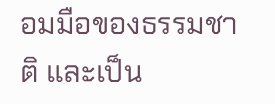อมมือของธรรมชาติ และเป็น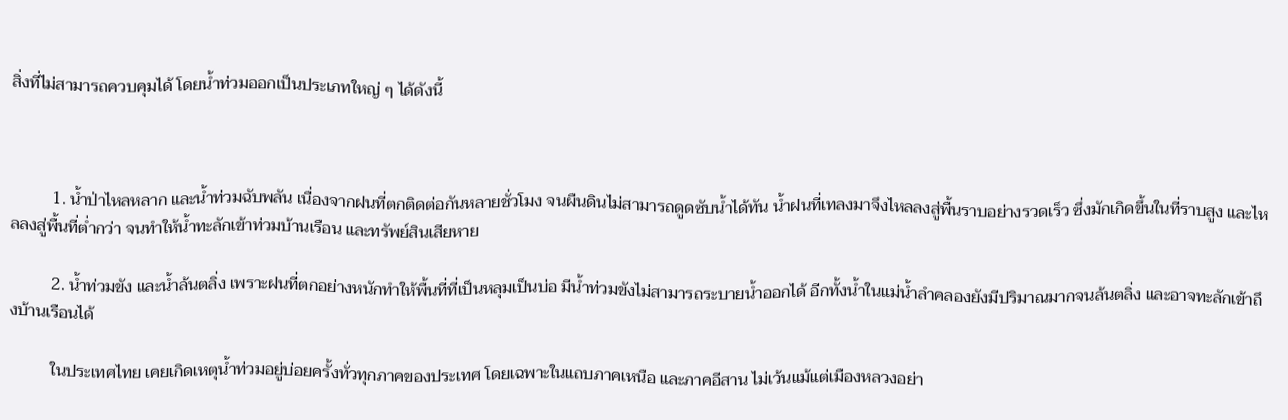สิ่งที่ไม่สามารถควบคุมได้ โดยน้ำท่วมออกเป็นประเภทใหญ่ ๆ ได้ดังนี้



          1. น้ำป่าไหลหลาก และน้ำท่วมฉับพลัน เนื่องจากฝนที่ตกติดต่อกันหลายชั่วโมง จนผืนดินไม่สามารถดูดซับน้ำได้ทัน น้ำฝนที่เทลงมาจึงไหลลงสู่พื้นราบอย่างรวดเร็ว ซึ่งมักเกิดขึ้นในที่ราบสูง และไหลลงสู่พื้นที่ต่ำกว่า จนทำให้น้ำทะลักเข้าท่วมบ้านเรือน และทรัพย์สินเสียหาย

          2. น้ำท่วมขัง และน้ำล้นตลิ่ง เพราะฝนที่ตกอย่างหนักทำให้พื้นที่ที่เป็นหลุมเป็นบ่อ มีน้ำท่วมขังไม่สามารถระบายน้ำออกได้ อีกทั้งน้ำในแม่น้ำลำคลองยังมีปริมาณมากจนล้นตลิ่ง และอาจทะลักเข้าถึงบ้านเรือนได้

          ในประเทศไทย เคยเกิดเหตุน้ำท่วมอยู่บ่อยครั้งทั่วทุกภาคของประเทศ โดยเฉพาะในแถบภาคเหนือ และภาคอีสาน ไม่เว้นแม้แต่เมืองหลวงอย่า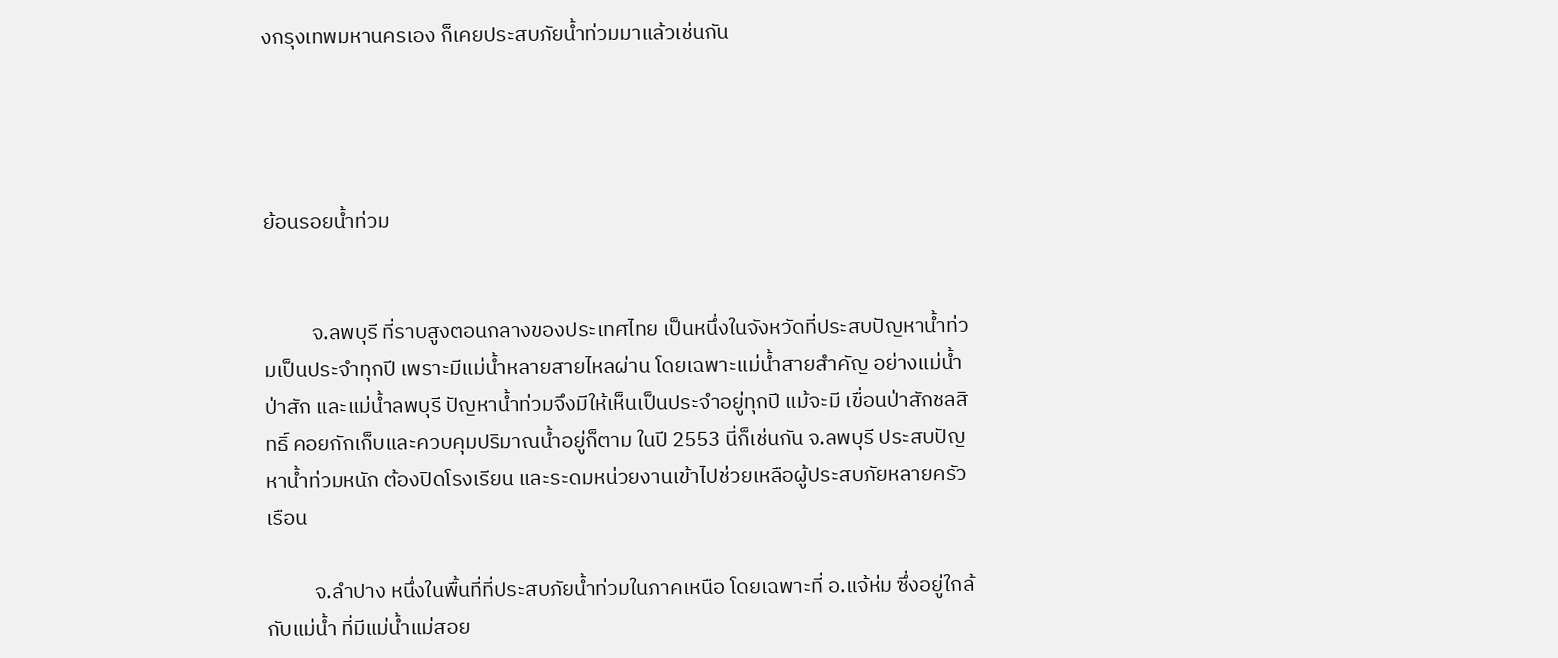งกรุงเทพมหานครเอง ก็เคยประสบภัยน้ำท่วมมาแล้วเช่นกัน




ย้อนรอยน้ำท่วม


          จ.ลพบุรี ที่ราบสูงตอนกลางของประเทศไทย เป็นหนึ่งในจังหวัดที่ประสบปัญหาน้ำท่วมเป็นประจำทุกปี เพราะมีแม่น้ำหลายสายไหลผ่าน โดยเฉพาะแม่น้ำสายสำคัญ อย่างแม่น้ำป่าสัก และแม่น้ำลพบุรี ปัญหาน้ำท่วมจึงมีให้เห็นเป็นประจำอยู่ทุกปี แม้จะมี เขื่อนป่าสักชลสิทธิ์ คอยกักเก็บและควบคุมปริมาณน้ำอยู่ก็ตาม ในปี 2553 นี่ก็เช่นกัน จ.ลพบุรี ประสบปัญหาน้ำท่วมหนัก ต้องปิดโรงเรียน และระดมหน่วยงานเข้าไปช่วยเหลือผู้ประสบภัยหลายครัวเรือน

          จ.ลำปาง หนึ่งในพื้นที่ที่ประสบภัยน้ำท่วมในภาคเหนือ โดยเฉพาะที่ อ.แจ้ห่ม ซึ่งอยู่ใกล้กับแม่น้ำ ที่มีแม่น้ำแม่สอย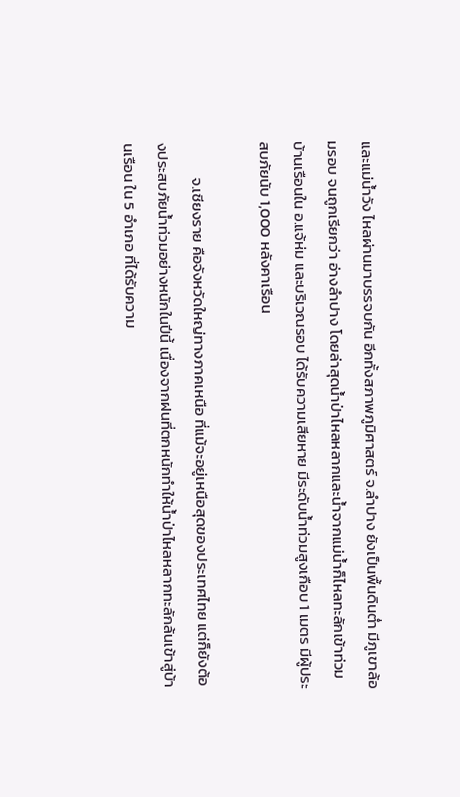และแม่น้ำวัง ไหลผ่านมาบรรจบกัน อีกทั้งสภาพภูมิศาสตร์ จ.ลำปาง ยังเป็นพื้นดินต่ำ มีภูเขาล้อมรอบ จนถูกเรียกว่า อ่างลำปาง โดยล่าสุดน้ำป่าไหลหลากและน้ำจากแม่น้ำก็ไหลทะลักเข้าท่วมบ้านเรือนใน อ.แจ้ห่ม และบริเวณรอบ ได้รับความเสียหาย มีระดับน้ำท่วมสูงเกือบ 1 เมตร มีผู้ประสบภัยนับ 1,000 หลังคาเรือน

          จ.เชียงราย คือจังหวัดใหญ่ทางภาคเหนือ ที่แม้จะอยู่เหนือสุดของประเทศไทย แต่ก็ยังต้องประสบภัยน้ำท่วมอย่างหนักในปีนี้ เนื่องจากฝนที่ตกหนักทำให้น้ำป่าไหลหลากทะลักล้นเข้าสู่บ้านเรือน ใน 5 อำเภอ ที่ได้รับความ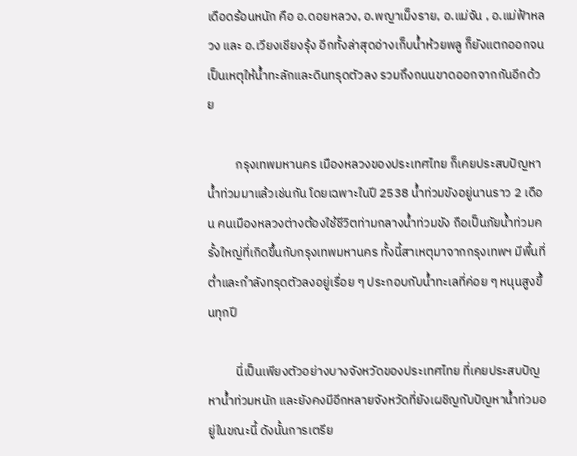เดือดร้อนหนัก คือ อ.ดอยหลวง, อ.พญาเม็งราย, อ.แม่จัน , อ.แม่ฟ้าหลวง และ อ.เวียงเชียงรุ้ง อีกทั้งล่าสุดอ่างเก็บน้ำห้วยพลู ก็ยังแตกออกจนเป็นเหตุให้น้ำทะลักและดินทรุดตัวลง รวมถึงถนนขาดออกจากกันอีกด้วย

          กรุงเทพมหานคร เมืองหลวงของประเทศไทย ก็เคยประสบปัญหาน้ำท่วมมาแล้วเช่นกัน โดยเฉพาะในปี 2538 น้ำท่วมขังอยู่นานราว 2 เดือน คนเมืองหลวงต่างต้องใช้ชีวิตท่ามกลางน้ำท่วมขัง ถือเป็นภัยน้ำท่วมครั้งใหญ่ที่เกิดขึ้นกับกรุงเทพมหานคร ทั้งนี้สาเหตุมาจากกรุงเทพฯ มีพื้นที่ต่ำและกำลังทรุดตัวลงอยู่เรื่อย ๆ ประกอบกับน้ำทะเลที่ค่อย ๆ หนุนสูงขึ้นทุกปี

          นี่เป็นเพียงตัวอย่างบางจังหวัดของประเทศไทย ที่เคยประสบปัญหาน้ำท่วมหนัก และยังคงมีอีกหลายจังหวัดที่ยังเผชิญกับปัญหาน้ำท่วมอยู่ในขณะนี้ ดังนั้นการเตรีย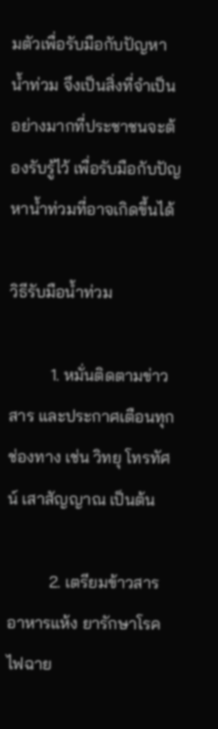มตัวเพื่อรับมือกับปัญหาน้ำท่วม จึงเป็นสิ่งที่จำเป็นอย่างมากที่ประชาชนจะต้องรับรู้ไว้ เพื่อรับมือกับปัญหาน้ำท่วมที่อาจเกิดขึ้นได้

วิธีรับมือน้ำท่วม

          1. หมั่นติดตามข่าวสาร และประกาศเตือนทุกช่องทาง เช่น วิทยุ โทรทัศน์ เสาสัญญาณ เป็นต้น

          2. เตรียมข้าวสาร อาหารแห้ง ยารักษาโรค ไฟฉาย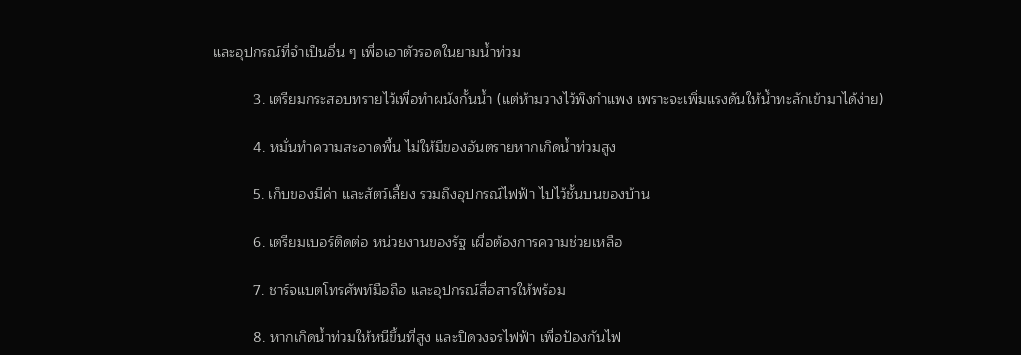และอุปกรณ์ที่จำเป็นอื่น ๆ เพื่อเอาตัวรอดในยามน้ำท่วม

          3. เตรียมกระสอบทรายไว้เพื่อทำผนังกั้นน้ำ (แต่ห้ามวางไว้พิงกำแพง เพราะจะเพิ่มแรงดันให้น้ำทะลักเข้ามาได้ง่าย)

          4. หมั่นทำความสะอาดพื้น ไม่ให้มีของอันตรายหากเกิดน้ำท่วมสูง

          5. เก็บของมีค่า และสัตว์เลี้ยง รวมถึงอุปกรณ์ไฟฟ้า ไปไว้ชั้นบนของบ้าน

          6. เตรียมเบอร์ติดต่อ หน่วยงานของรัฐ เผื่อต้องการความช่วยเหลือ

          7. ชาร์จแบตโทรศัพท์มือถือ และอุปกรณ์สื่อสารให้พร้อม

          8. หากเกิดน้ำท่วมให้หนีขึ้นที่สูง และปิดวงจรไฟฟ้า เพื่อป้องกันไฟ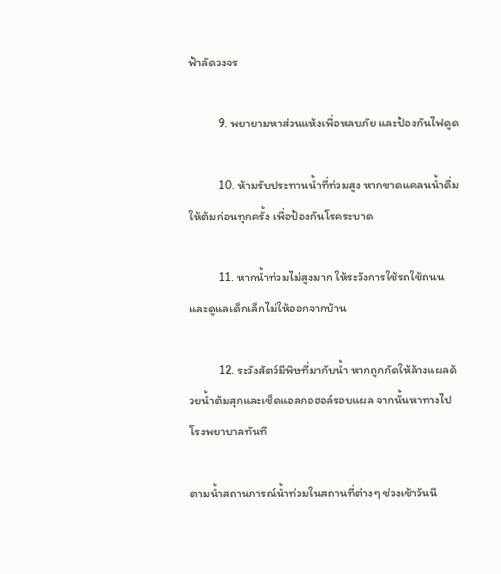ฟ้าลัดวงจร

          9. พยายามหาส่วนแห้งเพื่อหลบภัย และป้องกันไฟดูด

          10. ห้ามรับประทานน้ำที่ท่วมสูง หากขาดแคลนน้ำดื่ม ให้ต้มก่อนทุกครั้ง เพื่อป้องกันโรคระบาด

          11. หากน้ำท่วมไม่สูงมาก ให้ระวังการใช้รถใช้ถนน และดูแลเด็กเล็กไม่ให้ออกจากบ้าน

          12. ระวังสัตว์มีพิษที่มากับน้ำ หากถูกกัดให้ล้างแผลด้วยน้ำต้มสุกและเช็ดแอลกอฮอล์รอบแผล จากนั้นหาทางไปโรงพยาบาลทันที

ตามน้ำสถานการณ์น้ำท่วมในสถานที่ต่างๆ ช่วงเช้าวันนี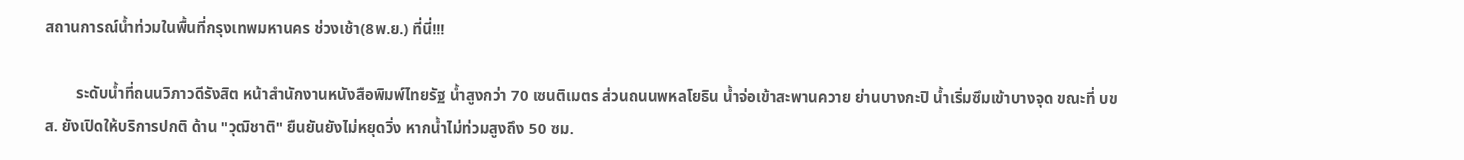สถานการณ์น้ำท่วมในพื้นที่กรุงเทพมหานคร ช่วงเช้า(8พ.ย.) ที่นี่!!!

        ระดับน้ำที่ถนนวิภาวดีรังสิต หน้าสำนักงานหนังสือพิมพ์ไทยรัฐ น้ำสูงกว่า 70 เซนติเมตร ส่วนถนนพหลโยธิน น้ำจ่อเข้าสะพานควาย ย่านบางกะปิ น้ำเริ่มซึมเข้าบางจุด ขณะที่ บขส. ยังเปิดให้บริการปกติ ด้าน "วุฒิชาติ" ยืนยันยังไม่หยุดวิ่ง หากน้ำไม่ท่วมสูงถึง 50 ซม.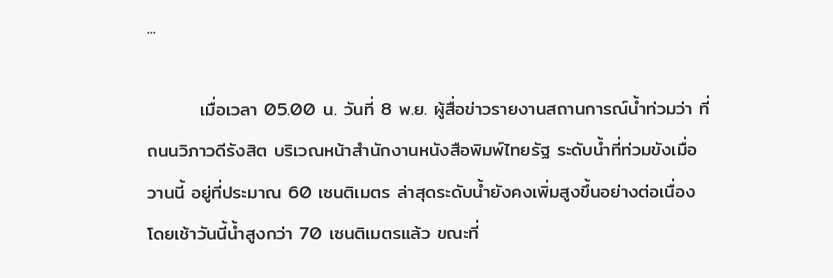...

        เมื่อเวลา 05.00 น. วันที่ 8 พ.ย. ผู้สื่อข่าวรายงานสถานการณ์น้ำท่วมว่า ที่ถนนวิภาวดีรังสิต บริเวณหน้าสำนักงานหนังสือพิมพ์ไทยรัฐ ระดับน้ำที่ท่วมขังเมื่อวานนี้ อยู่ที่ประมาณ 60 เซนติเมตร ล่าสุดระดับน้ำยังคงเพิ่มสูงขึ้นอย่างต่อเนื่อง โดยเช้าวันนี้น้ำสูงกว่า 70 เซนติเมตรแล้ว ขณะที่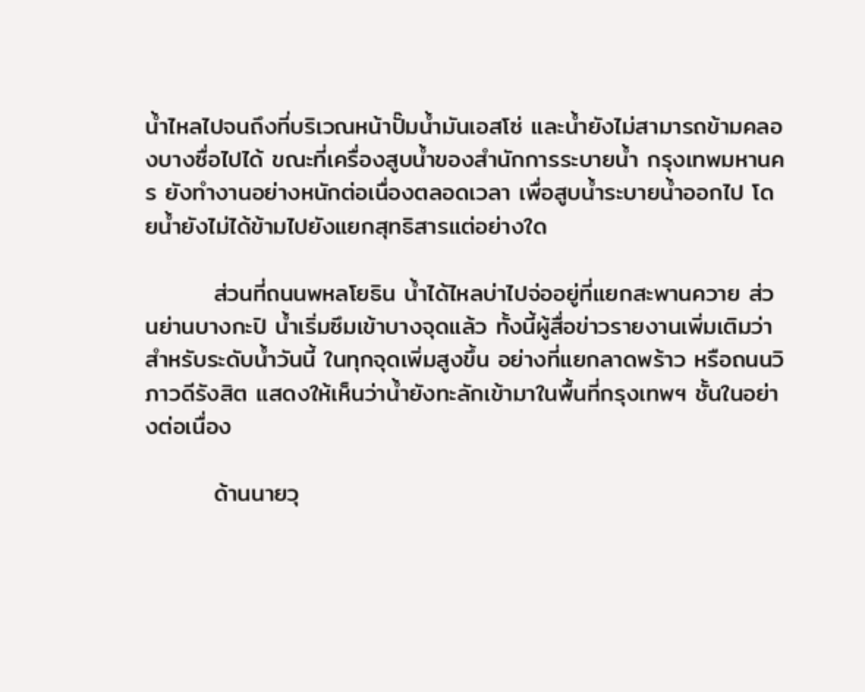น้ำไหลไปจนถึงที่บริเวณหน้าปั๊มน้ำมันเอสโซ่ และน้ำยังไม่สามารถข้ามคลองบางซื่อไปได้ ขณะที่เครื่องสูบน้ำของสำนักการระบายน้ำ กรุงเทพมหานคร ยังทำงานอย่างหนักต่อเนื่องตลอดเวลา เพื่อสูบน้ำระบายน้ำออกไป โดยน้ำยังไม่ได้ข้ามไปยังแยกสุทธิสารแต่อย่างใด

        ส่วนที่ถนนพหลโยธิน น้ำได้ไหลบ่าไปจ่ออยู่ที่แยกสะพานควาย ส่วนย่านบางกะปิ น้ำเริ่มซึมเข้าบางจุดแล้ว ทั้งนี้ผู้สื่อข่าวรายงานเพิ่มเติมว่า สำหรับระดับน้ำวันนี้ ในทุกจุดเพิ่มสูงขึ้น อย่างที่แยกลาดพร้าว หรือถนนวิภาวดีรังสิต แสดงให้เห็นว่าน้ำยังทะลักเข้ามาในพื้นที่กรุงเทพฯ ชั้นในอย่างต่อเนื่อง

        ด้านนายวุ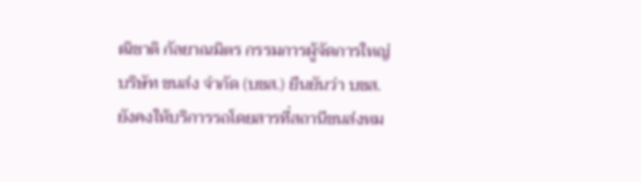ฒิชาติ กัลยาณมิตร กรรมการผู้จัดการใหญ่ บริษัท ขนส่ง จำกัด (บขส.) ยืนยันว่า บขส.ยังคงให้บริการรถโดยสารที่สถานีขนส่งหม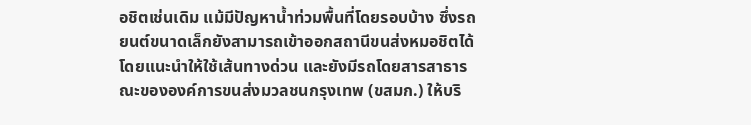อชิตเช่นเดิม แม้มีปัญหาน้ำท่วมพื้นที่โดยรอบบ้าง ซึ่งรถยนต์ขนาดเล็กยังสามารถเข้าออกสถานีขนส่งหมอชิตได้ โดยแนะนำให้ใช้เส้นทางด่วน และยังมีรถโดยสารสาธารณะขององค์การขนส่งมวลชนกรุงเทพ (ขสมก.) ให้บริ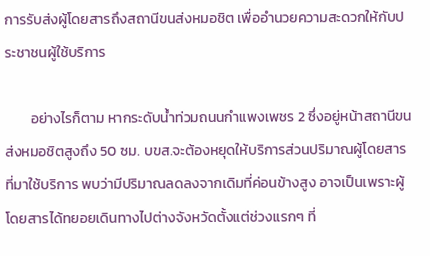การรับส่งผู้โดยสารถึงสถานีขนส่งหมอชิต เพื่ออำนวยความสะดวกให้กับประชาชนผู้ใช้บริการ

        อย่างไรก็ตาม หากระดับน้ำท่วมถนนกำแพงเพชร 2 ซึ่งอยู่หน้าสถานีขนส่งหมอชิตสูงถึง 50 ซม. บขส.จะต้องหยุดให้บริการส่วนปริมาณผู้โดยสารที่มาใช้บริการ พบว่ามีปริมาณลดลงจากเดิมที่ค่อนข้างสูง อาจเป็นเพราะผู้โดยสารได้ทยอยเดินทางไปต่างจังหวัดตั้งแต่ช่วงแรกๆ ที่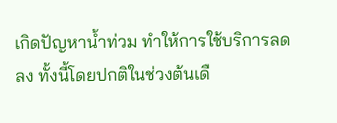เกิดปัญหาน้ำท่วม ทำให้การใช้บริการลดลง ทั้งนี้โดยปกติในช่วงต้นเดื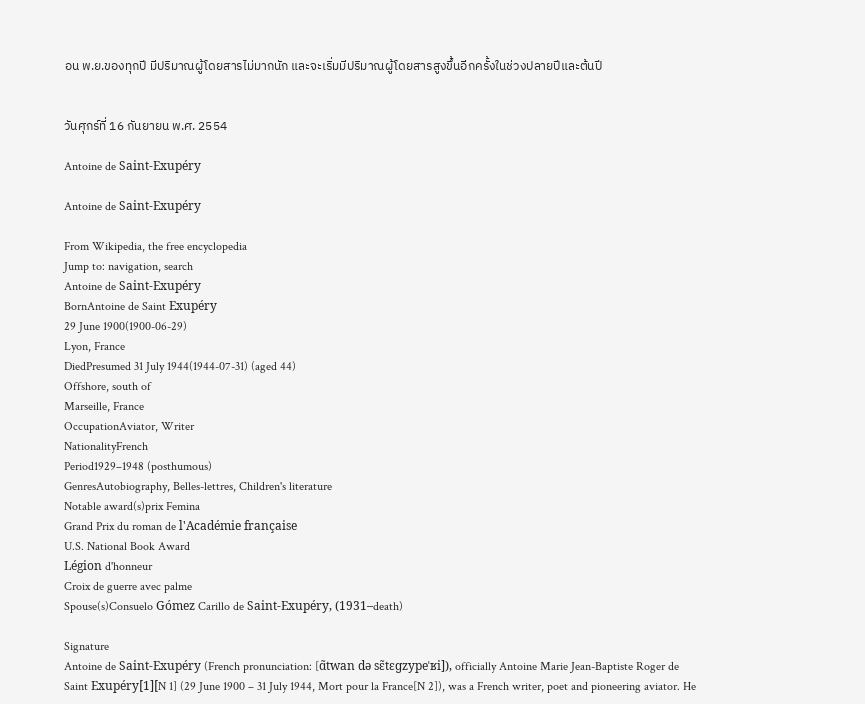อน พ.ย.ของทุกปี มีปริมาณผู้โดยสารไม่มากนัก และจะเริ่มมีปริมาณผู้โดยสารสูงขึ้นอีกครั้งในช่วงปลายปีและต้นปี


วันศุกร์ที่ 16 กันยายน พ.ศ. 2554

Antoine de Saint-Exupéry

Antoine de Saint-Exupéry

From Wikipedia, the free encyclopedia
Jump to: navigation, search
Antoine de Saint-Exupéry
BornAntoine de Saint Exupéry
29 June 1900(1900-06-29)
Lyon, France
DiedPresumed 31 July 1944(1944-07-31) (aged 44)
Offshore, south of
Marseille, France
OccupationAviator, Writer
NationalityFrench
Period1929–1948 (posthumous)
GenresAutobiography, Belles-lettres, Children's literature
Notable award(s)prix Femina
Grand Prix du roman de l'Académie française
U.S. National Book Award
Légion d'honneur
Croix de guerre avec palme
Spouse(s)Consuelo Gómez Carillo de Saint-Exupéry, (1931–death)

Signature
Antoine de Saint-Exupéry (French pronunciation: [ɑ̃twan də sɛ̃tɛɡzypeˈʁi]), officially Antoine Marie Jean-Baptiste Roger de Saint Exupéry[1][N 1] (29 June 1900 – 31 July 1944, Mort pour la France[N 2]), was a French writer, poet and pioneering aviator. He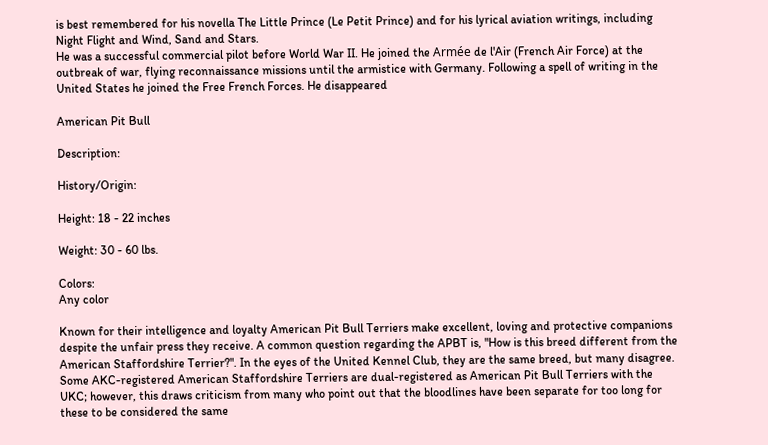is best remembered for his novella The Little Prince (Le Petit Prince) and for his lyrical aviation writings, including Night Flight and Wind, Sand and Stars.
He was a successful commercial pilot before World War II. He joined the Armée de l'Air (French Air Force) at the outbreak of war, flying reconnaissance missions until the armistice with Germany. Following a spell of writing in the United States he joined the Free French Forces. He disappeared

American Pit Bull

Description:

History/Origin:

Height: 18 - 22 inches

Weight: 30 - 60 lbs.

Colors:
Any color

Known for their intelligence and loyalty American Pit Bull Terriers make excellent, loving and protective companions despite the unfair press they receive. A common question regarding the APBT is, "How is this breed different from the American Staffordshire Terrier?". In the eyes of the United Kennel Club, they are the same breed, but many disagree. Some AKC-registered American Staffordshire Terriers are dual-registered as American Pit Bull Terriers with the UKC; however, this draws criticism from many who point out that the bloodlines have been separate for too long for these to be considered the same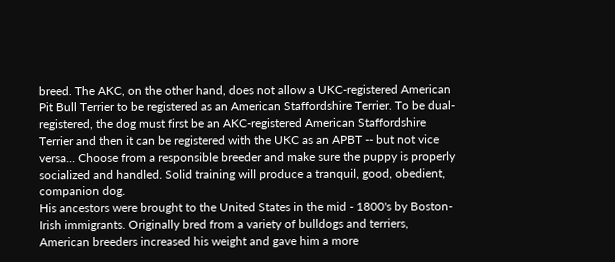breed. The AKC, on the other hand, does not allow a UKC-registered American Pit Bull Terrier to be registered as an American Staffordshire Terrier. To be dual-registered, the dog must first be an AKC-registered American Staffordshire Terrier and then it can be registered with the UKC as an APBT -- but not vice versa... Choose from a responsible breeder and make sure the puppy is properly socialized and handled. Solid training will produce a tranquil, good, obedient, companion dog.
His ancestors were brought to the United States in the mid - 1800's by Boston-Irish immigrants. Originally bred from a variety of bulldogs and terriers, American breeders increased his weight and gave him a more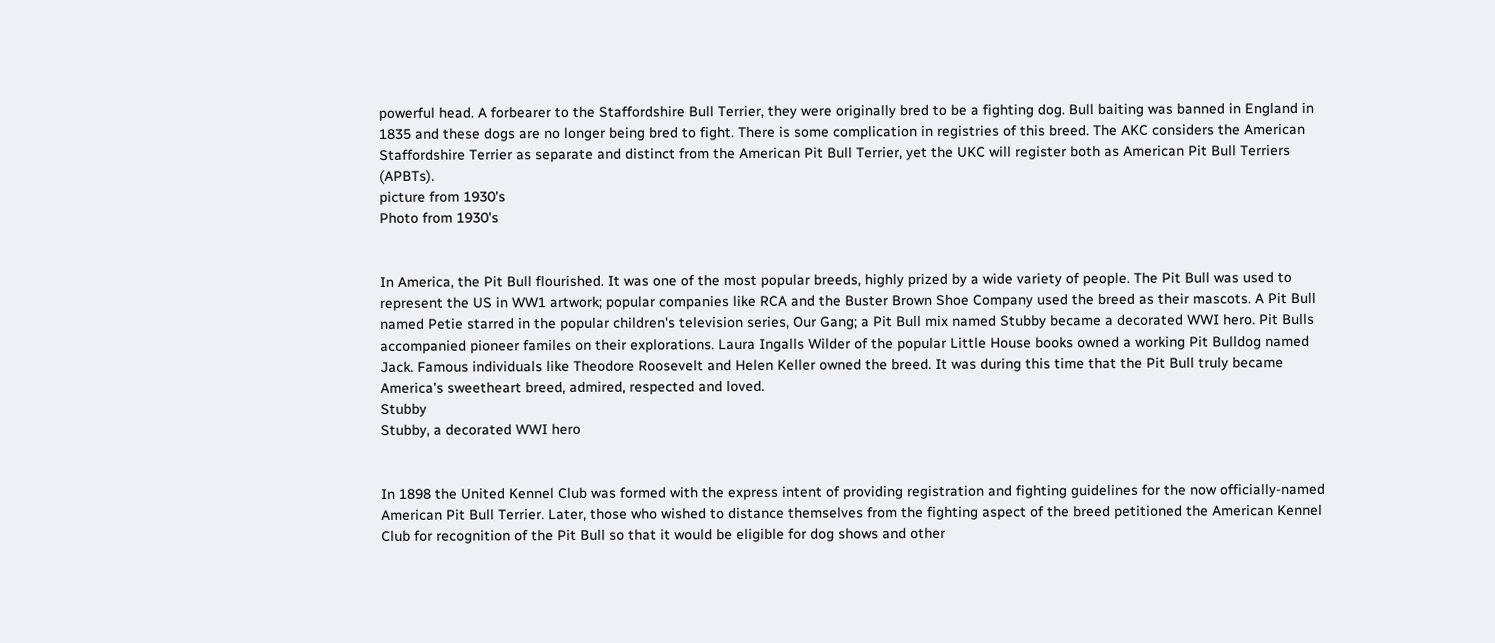powerful head. A forbearer to the Staffordshire Bull Terrier, they were originally bred to be a fighting dog. Bull baiting was banned in England in 1835 and these dogs are no longer being bred to fight. There is some complication in registries of this breed. The AKC considers the American Staffordshire Terrier as separate and distinct from the American Pit Bull Terrier, yet the UKC will register both as American Pit Bull Terriers (APBTs).
picture from 1930's
Photo from 1930's


In America, the Pit Bull flourished. It was one of the most popular breeds, highly prized by a wide variety of people. The Pit Bull was used to represent the US in WW1 artwork; popular companies like RCA and the Buster Brown Shoe Company used the breed as their mascots. A Pit Bull named Petie starred in the popular children's television series, Our Gang; a Pit Bull mix named Stubby became a decorated WWI hero. Pit Bulls accompanied pioneer familes on their explorations. Laura Ingalls Wilder of the popular Little House books owned a working Pit Bulldog named Jack. Famous individuals like Theodore Roosevelt and Helen Keller owned the breed. It was during this time that the Pit Bull truly became America's sweetheart breed, admired, respected and loved.
Stubby
Stubby, a decorated WWI hero


In 1898 the United Kennel Club was formed with the express intent of providing registration and fighting guidelines for the now officially-named American Pit Bull Terrier. Later, those who wished to distance themselves from the fighting aspect of the breed petitioned the American Kennel Club for recognition of the Pit Bull so that it would be eligible for dog shows and other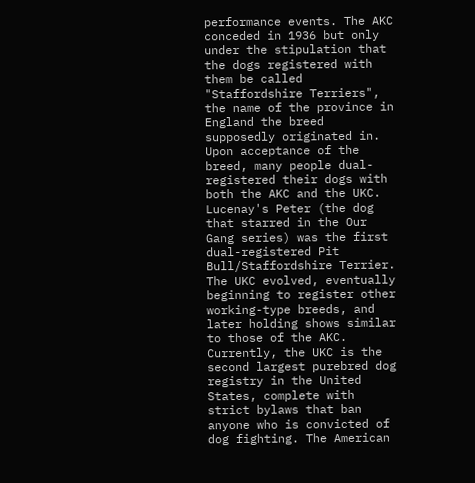performance events. The AKC conceded in 1936 but only under the stipulation that the dogs registered with them be called "Staffordshire Terriers", the name of the province in England the breed supposedly originated in. Upon acceptance of the breed, many people dual-registered their dogs with both the AKC and the UKC. Lucenay's Peter (the dog that starred in the Our Gang series) was the first dual-registered Pit Bull/Staffordshire Terrier. The UKC evolved, eventually beginning to register other working-type breeds, and later holding shows similar to those of the AKC. Currently, the UKC is the second largest purebred dog registry in the United States, complete with strict bylaws that ban anyone who is convicted of dog fighting. The American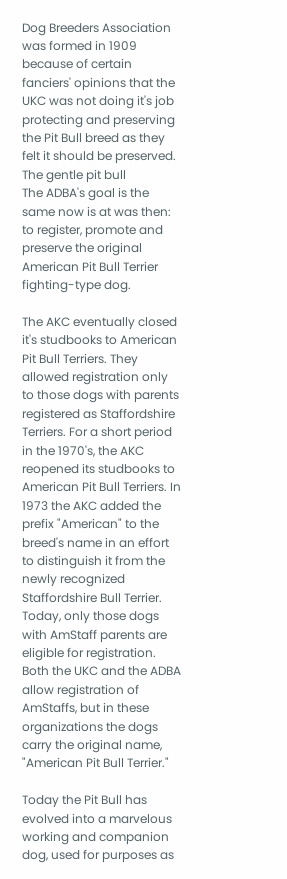Dog Breeders Association was formed in 1909 because of certain fanciers' opinions that the UKC was not doing it's job protecting and preserving the Pit Bull breed as they felt it should be preserved.
The gentle pit bull
The ADBA's goal is the same now is at was then: to register, promote and preserve the original American Pit Bull Terrier fighting-type dog.

The AKC eventually closed it's studbooks to American Pit Bull Terriers. They allowed registration only to those dogs with parents registered as Staffordshire Terriers. For a short period in the 1970's, the AKC reopened its studbooks to American Pit Bull Terriers. In 1973 the AKC added the prefix "American" to the breed's name in an effort to distinguish it from the newly recognized Staffordshire Bull Terrier. Today, only those dogs with AmStaff parents are eligible for registration. Both the UKC and the ADBA allow registration of AmStaffs, but in these organizations the dogs carry the original name, "American Pit Bull Terrier."

Today the Pit Bull has evolved into a marvelous working and companion dog, used for purposes as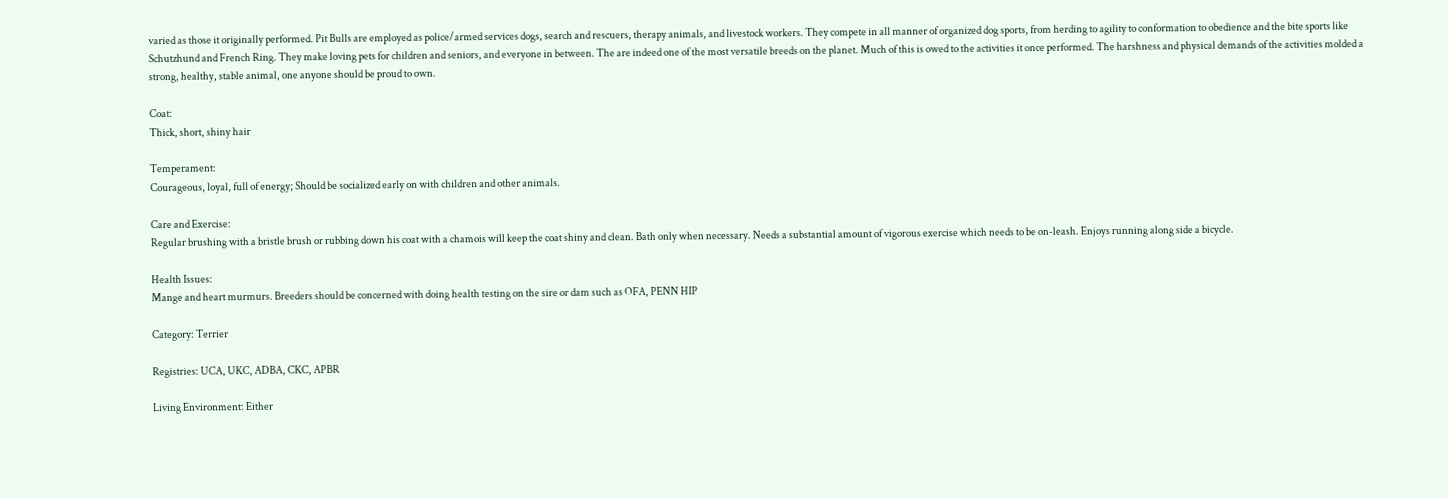varied as those it originally performed. Pit Bulls are employed as police/armed services dogs, search and rescuers, therapy animals, and livestock workers. They compete in all manner of organized dog sports, from herding to agility to conformation to obedience and the bite sports like Schutzhund and French Ring. They make loving pets for children and seniors, and everyone in between. The are indeed one of the most versatile breeds on the planet. Much of this is owed to the activities it once performed. The harshness and physical demands of the activities molded a strong, healthy, stable animal, one anyone should be proud to own.

Coat:
Thick, short, shiny hair

Temperament:
Courageous, loyal, full of energy; Should be socialized early on with children and other animals.

Care and Exercise:
Regular brushing with a bristle brush or rubbing down his coat with a chamois will keep the coat shiny and clean. Bath only when necessary. Needs a substantial amount of vigorous exercise which needs to be on-leash. Enjoys running along side a bicycle.

Health Issues:
Mange and heart murmurs. Breeders should be concerned with doing health testing on the sire or dam such as OFA, PENN HIP

Category: Terrier

Registries: UCA, UKC, ADBA, CKC, APBR

Living Environment: Either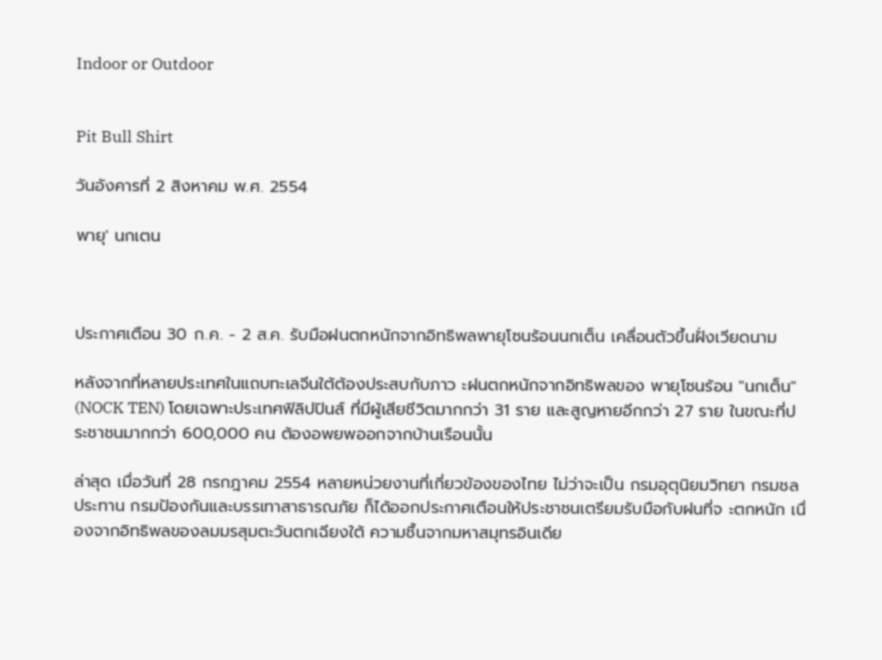Indoor or Outdoor


Pit Bull Shirt

วันอังคารที่ 2 สิงหาคม พ.ศ. 2554

พายุ' นกเตน



ประกาศเตือน 30 ก.ค. - 2 ส.ค. รับมือฝนตกหนักจากอิทธิพลพายุโซนร้อนนกเต็น เคลื่อนตัวขึ้นฝั่งเวียดนาม

หลังจากที่หลายประเทศในแถบทะเลจีนใต้ต้องประสบกับภาว ะฝนตกหนักจากอิทธิพลของ พายุโซนร้อน "นกเต็น" (NOCK TEN) โดยเฉพาะประเทศฟิลิปปินส์ ที่มีผู้เสียชีวิตมากกว่า 31 ราย และสูญหายอีกกว่า 27 ราย ในขณะที่ประชาชนมากกว่า 600,000 คน ต้องอพยพออกจากบ้านเรือนนั้น

ล่าสุด เมื่อวันที่ 28 กรกฎาคม 2554 หลายหน่วยงานที่เกี่ยวข้องของไทย ไม่ว่าจะเป็น กรมอุตุนิยมวิทยา กรมชลประทาน กรมป้องกันและบรรเทาสาธารณภัย ก็ได้ออกประกาศเตือนให้ประชาชนเตรียมรับมือกับฝนที่จ ะตกหนัก เนื่องจากอิทธิพลของลมมรสุมตะวันตกเฉียงใต้ ความชื้นจากมหาสมุทรอินเดีย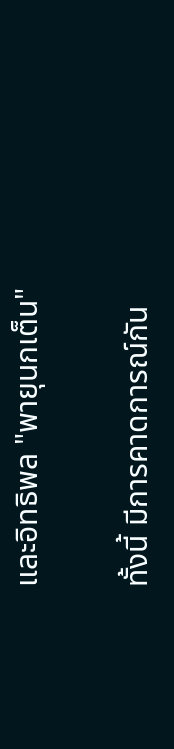และอิทธิพล "พายุนกเต็น"

ทั้งนี้ มีการคาดการณ์กัน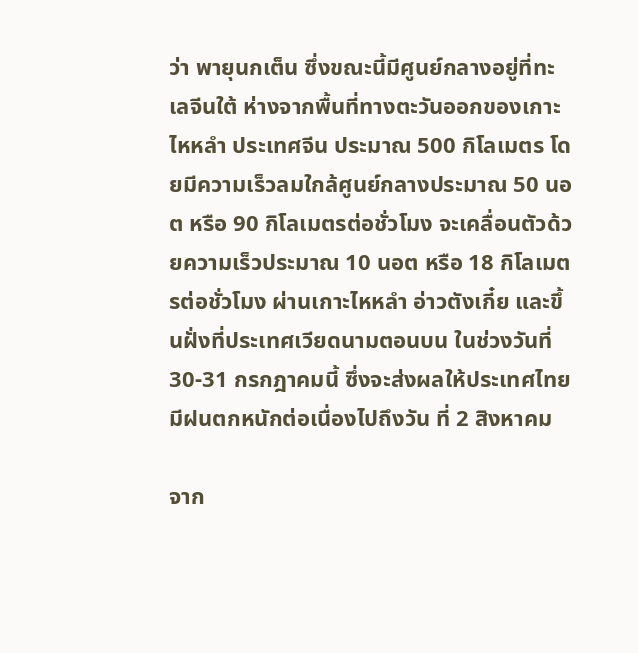ว่า พายุนกเต็น ซึ่งขณะนี้มีศูนย์กลางอยู่ที่ทะเลจีนใต้ ห่างจากพื้นที่ทางตะวันออกของเกาะไหหลำ ประเทศจีน ประมาณ 500 กิโลเมตร โดยมีความเร็วลมใกล้ศูนย์กลางประมาณ 50 นอต หรือ 90 กิโลเมตรต่อชั่วโมง จะเคลื่อนตัวด้วยความเร็วประมาณ 10 นอต หรือ 18 กิโลเมตรต่อชั่วโมง ผ่านเกาะไหหลำ อ่าวตังเกี๋ย และขึ้นฝั่งที่ประเทศเวียดนามตอนบน ในช่วงวันที่ 30-31 กรกฎาคมนี้ ซึ่งจะส่งผลให้ประเทศไทยมีฝนตกหนักต่อเนื่องไปถึงวัน ที่ 2 สิงหาคม

จาก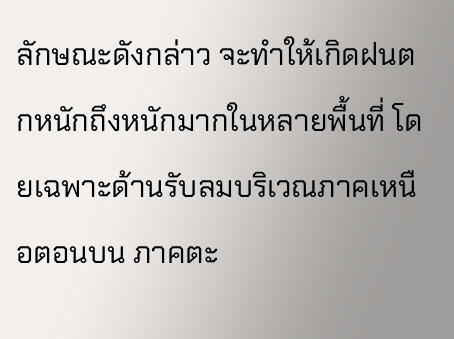ลักษณะดังกล่าว จะทำให้เกิดฝนตกหนักถึงหนักมากในหลายพื้นที่ โดยเฉพาะด้านรับลมบริเวณภาคเหนือตอนบน ภาคตะ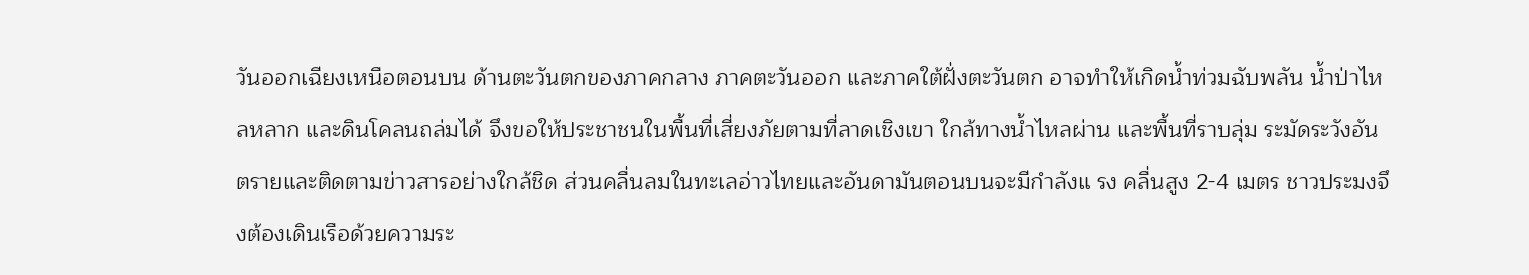วันออกเฉียงเหนือตอนบน ด้านตะวันตกของภาคกลาง ภาคตะวันออก และภาคใต้ฝั่งตะวันตก อาจทำให้เกิดน้ำท่วมฉับพลัน น้ำป่าไหลหลาก และดินโคลนถล่มได้ จึงขอให้ประชาชนในพื้นที่เสี่ยงภัยตามที่ลาดเชิงเขา ใกล้ทางน้ำไหลผ่าน และพื้นที่ราบลุ่ม ระมัดระวังอันตรายและติดตามข่าวสารอย่างใกล้ชิด ส่วนคลื่นลมในทะเลอ่าวไทยและอันดามันตอนบนจะมีกำลังแ รง คลื่นสูง 2-4 เมตร ชาวประมงจึงต้องเดินเรือด้วยความระ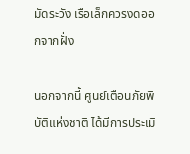มัดระวัง เรือเล็กควรงดออกจากฝั่ง

นอกจากนี้ ศูนย์เตือนภัยพิบัติแห่งชาติ ได้มีการประเมิ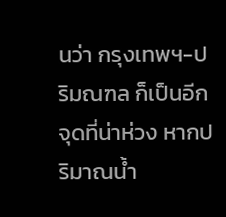นว่า กรุงเทพฯ-ปริมณฑล ก็เป็นอีกจุดที่น่าห่วง หากปริมาณน้ำ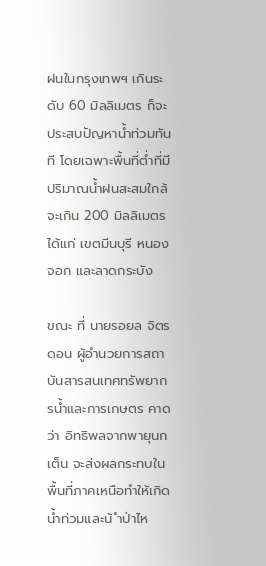ฝนในกรุงเทพฯ เกินระดับ 60 มิลลิเมตร ก็จะประสบปัญหาน้ำท่วมทันที โดยเฉพาะพื้นที่ต่ำที่มีปริมาณน้ำฝนสะสมใกล้จะเกิน 200 มิลลิเมตร ได้แก่ เขตมีนบุรี หนองจอก และลาดกระบัง

ขณะ ที่ นายรอยล จิตรดอน ผู้อำนวยการสถาบันสารสนเทศทรัพยากรน้ำและการเกษตร คาดว่า อิทธิพลจากพายุนกเต็น จะส่งผลกระทบในพื้นที่ภาคเหนือทำให้เกิดน้ำท่วมและน้ ำป่าไห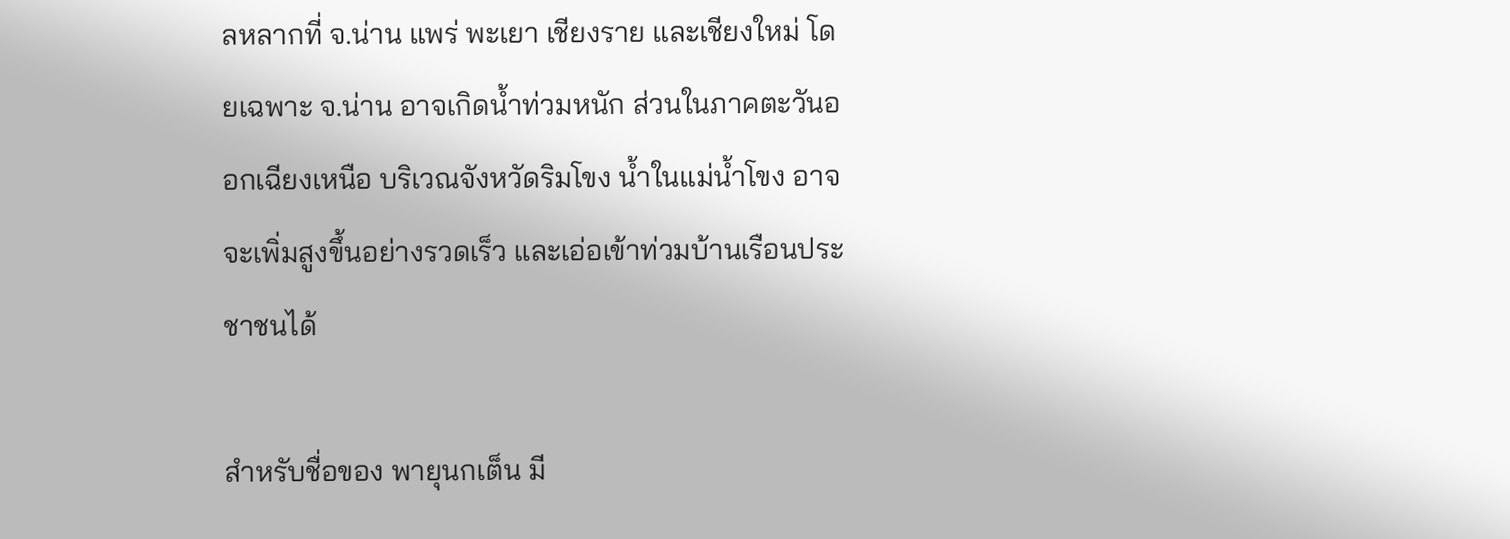ลหลากที่ จ.น่าน แพร่ พะเยา เชียงราย และเชียงใหม่ โดยเฉพาะ จ.น่าน อาจเกิดน้ำท่วมหนัก ส่วนในภาคตะวันออกเฉียงเหนือ บริเวณจังหวัดริมโขง น้ำในแม่น้ำโขง อาจจะเพิ่มสูงขึ้นอย่างรวดเร็ว และเอ่อเข้าท่วมบ้านเรือนประชาชนได้

สำหรับชื่อของ พายุนกเต็น มี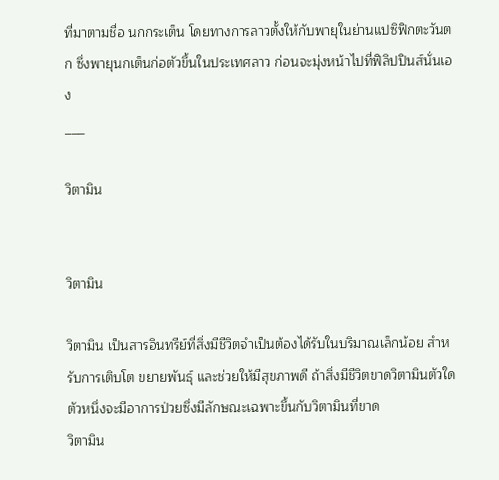ที่มาตามชื่อ นกกระเต็น โดยทางการลาวตั้งให้กับพายุในย่านแปซิฟิกตะวันตก ซึ่งพายุนกเต็นก่อตัวขึ้นในประเทศลาว ก่อนจะมุ่งหน้าไปที่ฟิลิปปินส์นั่นเอง
___

วิตามิน


วิตามิน

วิตามิน เป็นสารอินทรีย์ที่สิ่งมีชีวิตจำเป็นต้องได้รับในบริมาณเล็กน้อย สำหรับการเติบโต ขยายพันธุ์ และช่วยให้มีสุขภาพดี ถ้าสิ่งมีชีวิตขาดวิตามินตัวใดตัวหนึ่งจะมีอาการป่วยซึ่งมีลักษณะเฉพาะขึ้นกับวิตามินที่ขาด
วิตามิน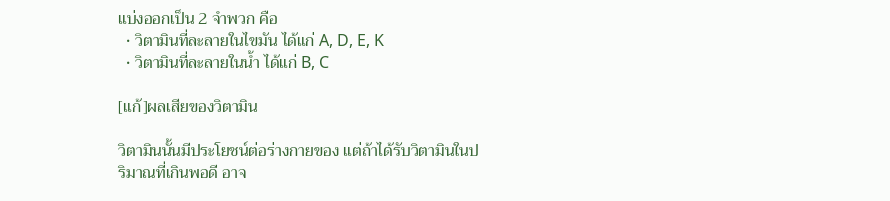แบ่งออกเป็น 2 จำพวก คือ
  • วิตามินที่ละลายในไขมัน ได้แก่ A, D, E, K
  • วิตามินที่ละลายในน้ำ ได้แก่ B, C

[แก้]ผลเสียของวิตามิน

วิตามินนั้นมีประโยชน์ต่อร่างกายของ แต่ถ้าได้รับวิตามินในปริมาณที่เกินพอดี อาจ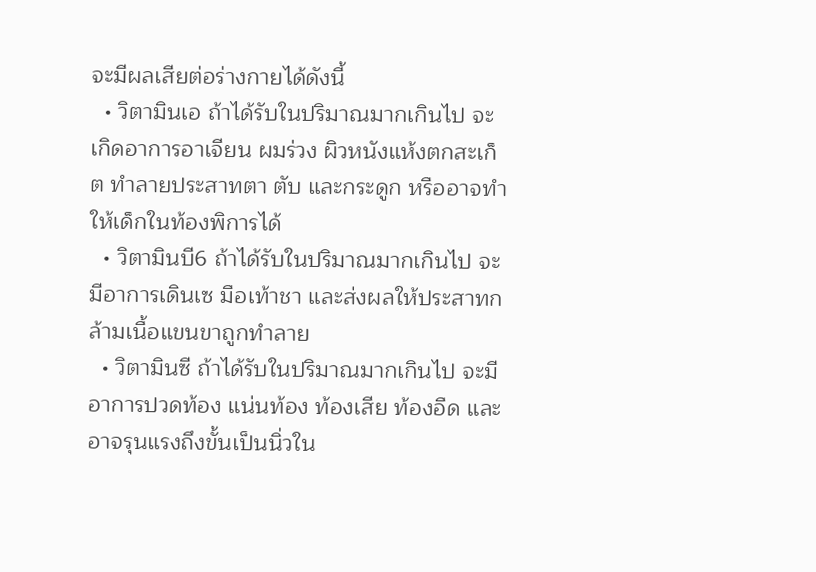จะมีผลเสียต่อร่างกายได้ดังนี้
  • วิตามินเอ ถ้าได้รับในปริมาณมากเกินไป จะเกิดอาการอาเจียน ผมร่วง ผิวหนังแห้งตกสะเก็ต ทำลายประสาทตา ตับ และกระดูก หรืออาจทำให้เด็กในท้องพิการได้
  • วิตามินบี6 ถ้าได้รับในปริมาณมากเกินไป จะมีอาการเดินเซ มือเท้าชา และส่งผลให้ประสาทกล้ามเนื้อแขนขาถูกทำลาย
  • วิตามินซี ถ้าได้รับในปริมาณมากเกินไป จะมีอาการปวดท้อง แน่นท้อง ท้องเสีย ท้องอืด และอาจรุนแรงถึงขั้นเป็นนิ่วใน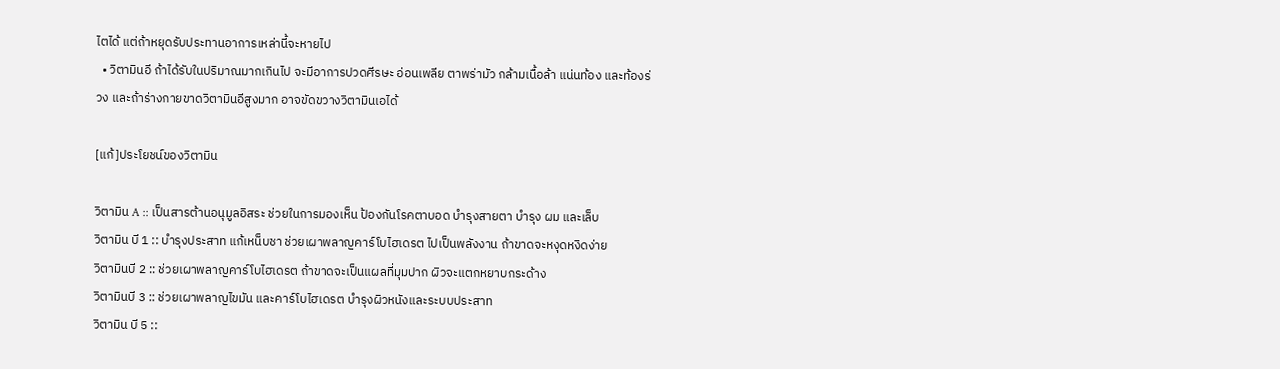ไตได้ แต่ถ้าหยุดรับประทานอาการเหล่านี้จะหายไป
  • วิตามินอี ถ้าได้รับในปริมาณมากเกินไป จะมีอาการปวดศีรษะ อ่อนเพลีย ตาพร่ามัว กล้ามเนื้อล้า แน่นท้อง และท้องร่วง และถ้าร่างกายขาดวิตามินอีสูงมาก อาจขัดขวางวิตามินเอได้

[แก้]ประโยชน์ของวิตามิน

วิตามิน A :: เป็นสารต้านอนุมูลอิสระ ช่วยในการมองเห็น ป้องกันโรคตาบอด บำรุงสายตา บำรุง ผม และเล็บ
วิตามิน บี 1 :: บำรุงประสาท แก้เหน็บชา ช่วยเผาพลาญคาร์โบไฮเดรต ไปเป็นพลังงาน ถ้าขาดจะหงุดหงิดง่าย
วิตามินบี 2 :: ช่วยเผาพลาญคาร์โบไฮเดรต ถ้าขาดจะเป็นแผลที่มุมปาก ผิวจะแตกหยาบกระด้าง
วิตามินบี 3 :: ช่วยเผาพลาญไขมัน และคาร์โบไฮเดรต บำรุงผิวหนังและระบบประสาท
วิตามิน บี 5 ::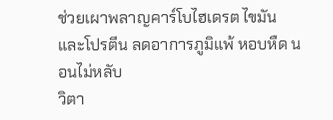ช่วยเผาพลาญคาร์โบไฮเดรต ไขมันและโปรตีน ลดอาการภูมิแพ้ หอบหืด นอนไม่หลับ
วิตา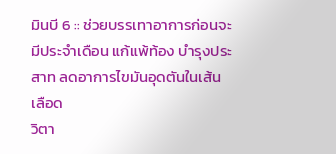มินบี 6 :: ช่วยบรรเทาอาการก่อนจะมีประจำเดือน แก้แพ้ท้อง บำรุงประสาท ลดอาการไขมันอุดตันในเส้นเลือด
วิตา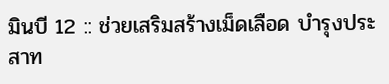มินบี 12 :: ช่วยเสริมสร้างเม็ดเลือด บำรุงประสาท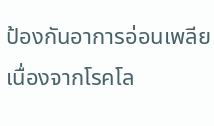ป้องกันอาการอ่อนเพลีย เนื่องจากโรคโล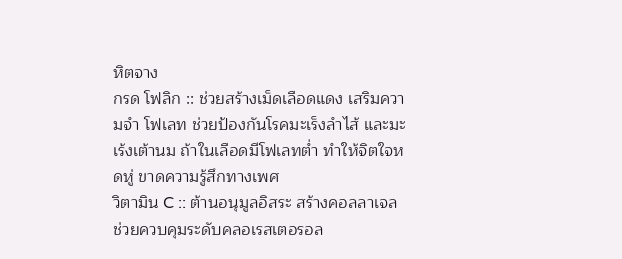หิตจาง
กรด โฟลิก :: ช่วยสร้างเม็ดเลือดแดง เสริมความจำ โฟเลท ช่วยป้องกันโรคมะเร็งลำไส้ และมะเร้งเต้านม ถ้าในเลือดมีโฟเลทต่ำ ทำให้จิตใจหดหู่ ขาดความรู้สึกทางเพศ
วิตามิน C :: ต้านอนุมูลอิสระ สร้างคอลลาเจล ช่วยควบคุมระดับคลอเรสเตอรอล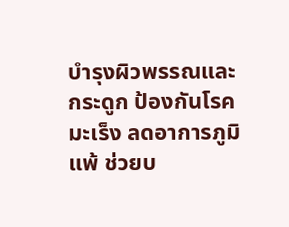บำรุงผิวพรรณและกระดูก ป้องกันโรคมะเร็ง ลดอาการภูมิแพ้ ช่วยบ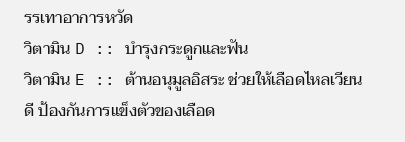รรเทาอาการหวัด
วิตามิน D :: บำรุงกระดูกและฟัน
วิตามิน E :: ต้านอนุมูลอิสระ ช่วยให้เลือดไหลเวียนดี ป้องกันการแข็งตัวของเลือด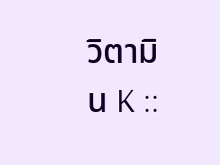วิตามิน K ::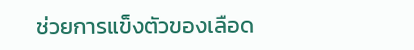ช่วยการแข็งตัวของเลือด